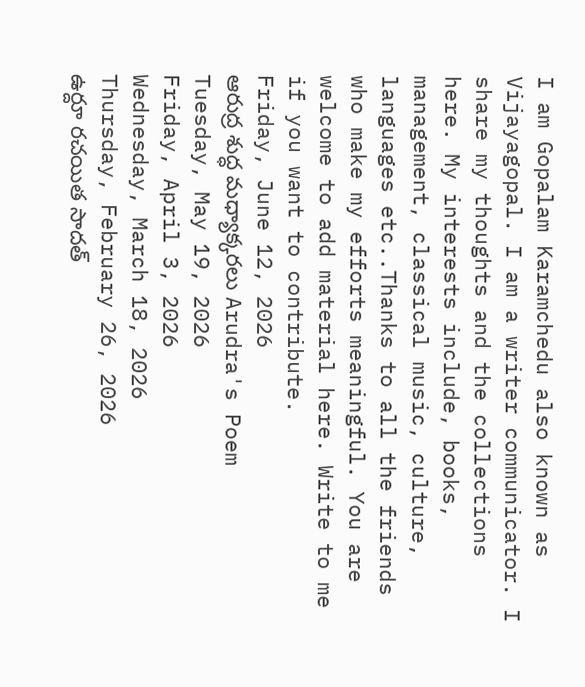I am Gopalam Karamchedu also known as Vijayagopal. I am a writer communicator. I share my thoughts and the collections here. My interests include, books, management, classical music, culture, languages etc..Thanks to all the friends who make my efforts meaningful. You are welcome to add material here. Write to me if you want to contribute.
Friday, June 12, 2026
ఆరుద్ర శుద్ధ మధ్యాక్కరలు Arudra's Poem
Tuesday, May 19, 2026
Friday, April 3, 2026
Wednesday, March 18, 2026
Thursday, February 26, 2026
ఉర్దూ రచయిత సాదత్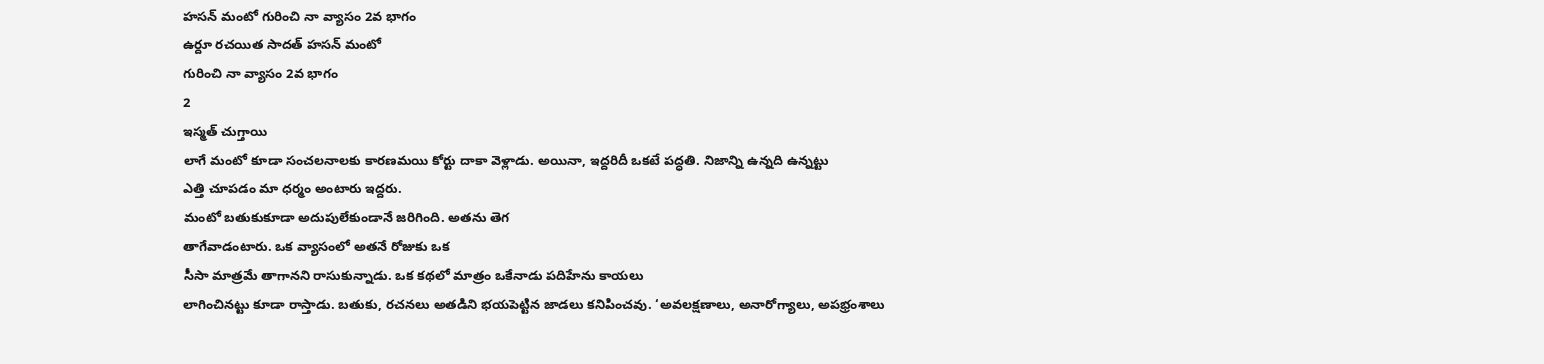హసన్ మంటో గురించి నా వ్యాసం 2వ భాగం
ఉర్దూ రచయిత సాదత్ హసన్ మంటో
గురించి నా వ్యాసం 2వ భాగం
2
ఇస్మత్ చుగ్తాయి
లాగే మంటో కూడా సంచలనాలకు కారణమయి కోర్టు దాకా వెళ్లాడు. అయినా, ఇద్దరిదీ ఒకటే పద్ధతి. నిజాన్ని ఉన్నది ఉన్నట్టు
ఎత్తి చూపడం మా ధర్మం అంటారు ఇద్దరు.
మంటో బతుకుకూడా అదుపులేకుండానే జరిగింది. అతను తెగ
తాగేవాడంటారు. ఒక వ్యాసంలో అతనే రోజుకు ఒక
సీసా మాత్రమే తాగానని రాసుకున్నాడు. ఒక కథలో మాత్రం ఒకేనాడు పదిహేను కాయలు
లాగించినట్టు కూడా రాస్తాడు. బతుకు, రచనలు అతడిని భయపెట్టిన జాడలు కనిపించవు. ‘అవలక్షణాలు, అనారోగ్యాలు, అపభ్రంశాలు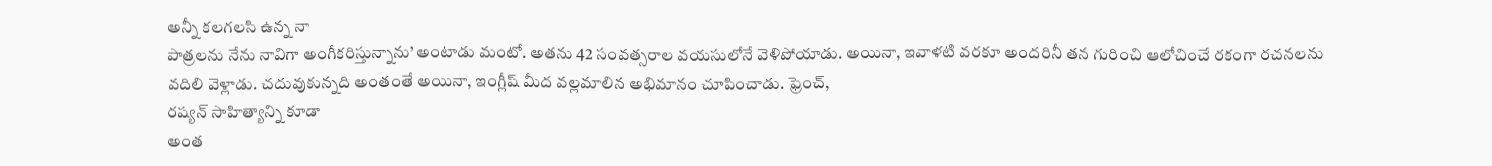అన్నీ కలగలసి ఉన్న నా
పాత్రలను నేను నావిగా అంగీకరిస్తున్నాను’ అంటాడు మంటో. అతను 42 సంవత్సరాల వయసులోనే వెళిపోయాడు. అయినా, ఇవాళటి వరకూ అందరినీ తన గురించి ఆలోచించే రకంగా రచనలను
వదిలి వెళ్లాడు. చదువుకున్నది అంతంతే అయినా, ఇంగ్లీష్ మీద వల్లమాలిన అభిమానం చూపించాడు. ఫ్రెంచ్,
రష్యన్ సాహిత్యాన్ని కూడా
అంత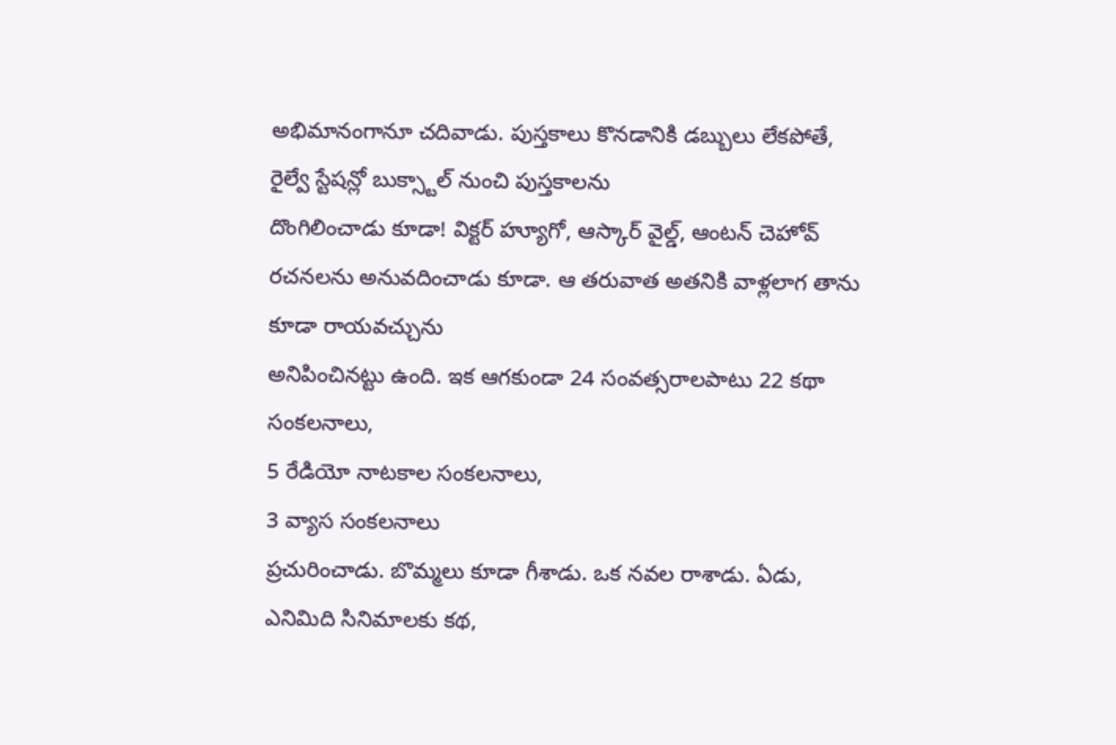అభిమానంగానూ చదివాడు. పుస్తకాలు కొనడానికి డబ్బులు లేకపోతే, రైల్వే స్టేషన్లో బుక్స్టాల్ నుంచి పుస్తకాలను
దొంగిలించాడు కూడా! విక్టర్ హ్యూగో, ఆస్కార్ వైల్డ్, ఆంటన్ చెహోవ్
రచనలను అనువదించాడు కూడా. ఆ తరువాత అతనికి వాళ్లలాగ తాను కూడా రాయవచ్చును
అనిపించినట్టు ఉంది. ఇక ఆగకుండా 24 సంవత్సరాలపాటు 22 కథా సంకలనాలు,
5 రేడియో నాటకాల సంకలనాలు,
3 వ్యాస సంకలనాలు
ప్రచురించాడు. బొమ్మలు కూడా గీశాడు. ఒక నవల రాశాడు. ఏడు, ఎనిమిది సినిమాలకు కథ,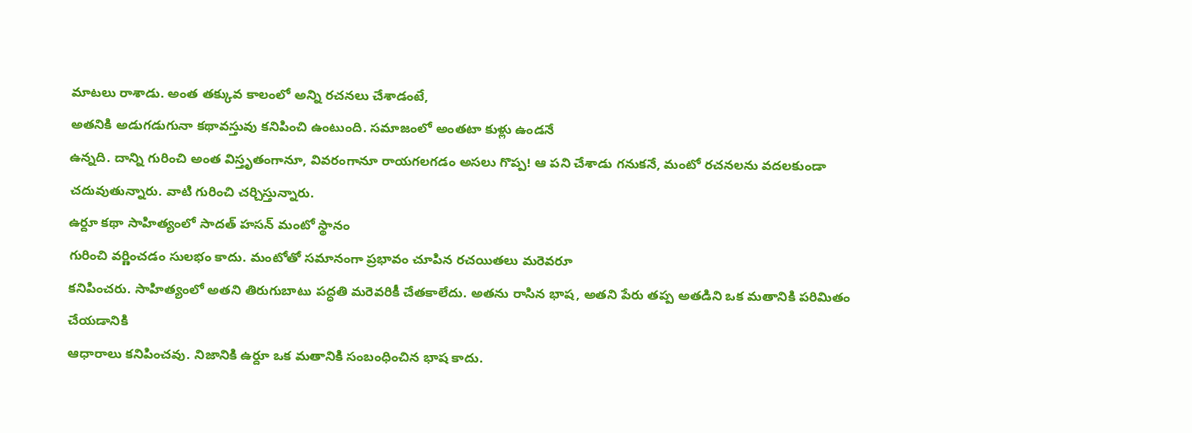మాటలు రాశాడు. అంత తక్కువ కాలంలో అన్ని రచనలు చేశాడంటే,
అతనికి అడుగడుగునా కథావస్తువు కనిపించి ఉంటుంది. సమాజంలో అంతటా కుళ్లు ఉండనే
ఉన్నది. దాన్ని గురించి అంత విస్తృతంగానూ, వివరంగానూ రాయగలగడం అసలు గొప్ప! ఆ పని చేశాడు గనుకనే, మంటో రచనలను వదలకుండా
చదువుతున్నారు. వాటి గురించి చర్చిస్తున్నారు.
ఉర్దూ కథా సాహిత్యంలో సాదత్ హసన్ మంటో స్థానం
గురించి వర్ణించడం సులభం కాదు. మంటోతో సమానంగా ప్రభావం చూపిన రచయితలు మరెవరూ
కనిపించరు. సాహిత్యంలో అతని తిరుగుబాటు పద్ధతి మరెవరికీ చేతకాలేదు. అతను రాసిన భాష, అతని పేరు తప్ప అతడిని ఒక మతానికి పరిమితం చేయడానికి
ఆధారాలు కనిపించవు. నిజానికి ఉర్దూ ఒక మతానికి సంబంధించిన భాష కాదు.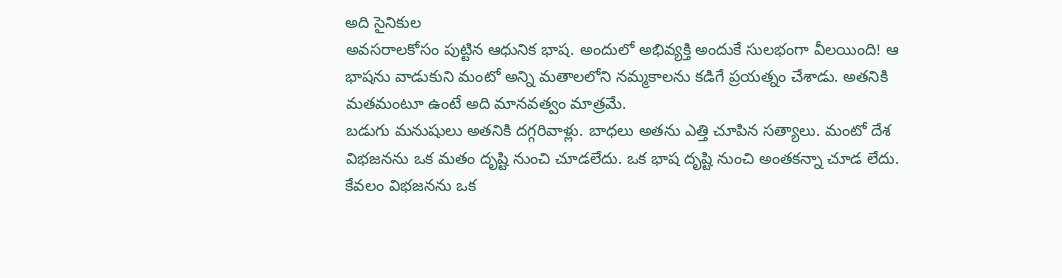అది సైనికుల
అవసరాలకోసం పుట్టిన ఆధునిక భాష. అందులో అభివ్యక్తి అందుకే సులభంగా వీలయింది! ఆ
భాషను వాడుకుని మంటో అన్ని మతాలలోని నమ్మకాలను కడిగే ప్రయత్నం చేశాడు. అతనికి మతమంటూ ఉంటే అది మానవత్వం మాత్రమే.
బడుగు మనుషులు అతనికి దగ్గరివాళ్లు. బాధలు అతను ఎత్తి చూపిన సత్యాలు. మంటో దేశ
విభజనను ఒక మతం దృష్టి నుంచి చూడలేదు. ఒక భాష దృష్టి నుంచి అంతకన్నా చూడ లేదు. కేవలం విభజనను ఒక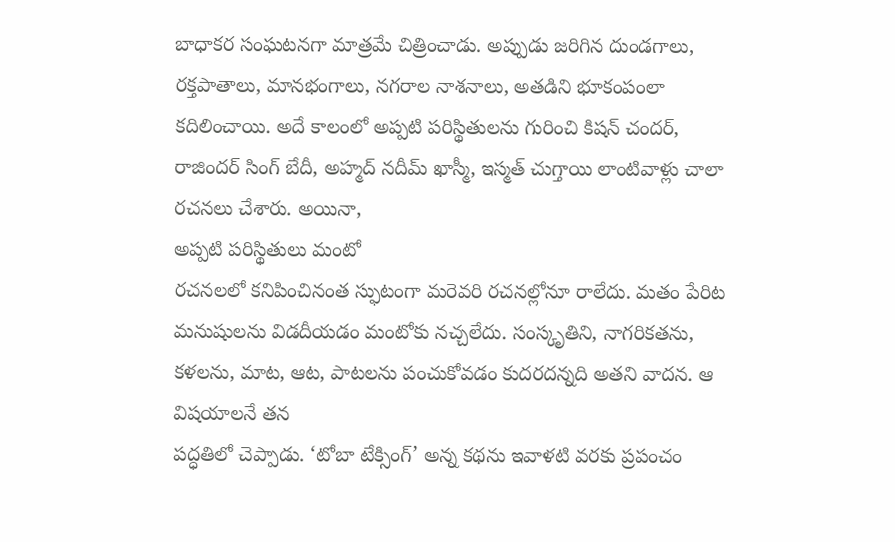బాధాకర సంఘటనగా మాత్రమే చిత్రించాడు. అప్పుడు జరిగిన దుండగాలు, రక్తపాతాలు, మానభంగాలు, నగరాల నాశనాలు, అతడిని భూకంపంలా
కదిలించాయి. అదే కాలంలో అప్పటి పరిస్థితులను గురించి కిషన్ చందర్, రాజిందర్ సింగ్ బేదీ, అహ్మద్ నదీమ్ ఖాస్మీ, ఇస్మత్ చుగ్తాయి లాంటివాళ్లు చాలా రచనలు చేశారు. అయినా,
అప్పటి పరిస్థితులు మంటో
రచనలలో కనిపించినంత స్ఫుటంగా మరెవరి రచనల్లోనూ రాలేదు. మతం పేరిట మనుషులను విడదీయడం మంటోకు నచ్చలేదు. సంస్కృతిని, నాగరికతను, కళలను, మాట, ఆట, పాటలను పంచుకోవడం కుదరదన్నది అతని వాదన. ఆ విషయాలనే తన
పద్ధతిలో చెప్పాడు. ‘టోబా టేక్సింగ్’ అన్న కథను ఇవాళటి వరకు ప్రపంచం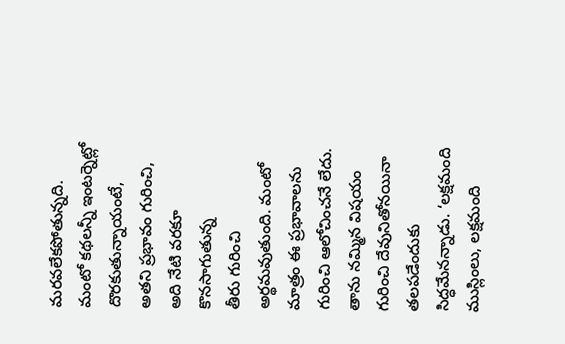మరవలేకపోతున్నది.
మంటో కథలన్నీ ఇంటర్నెట్లో దొరకుతున్నాయంటే,
అతని ప్రభావం గురించి,
అది నేటి వరకూ కొనసాగుతున్న
తీరు గురించి అర్థమవుతుంది. మంటో మాత్రం ఈ ప్రభావాలను గురించి ఆలోచించనే లేదు.
తాను నమ్మిన విషయం గురించి దేవునితోనయినా తలపడేందుకు సిద్ధమేనన్నాడు. ‘లక్షమంది
ముస్లింలు, లక్షమంది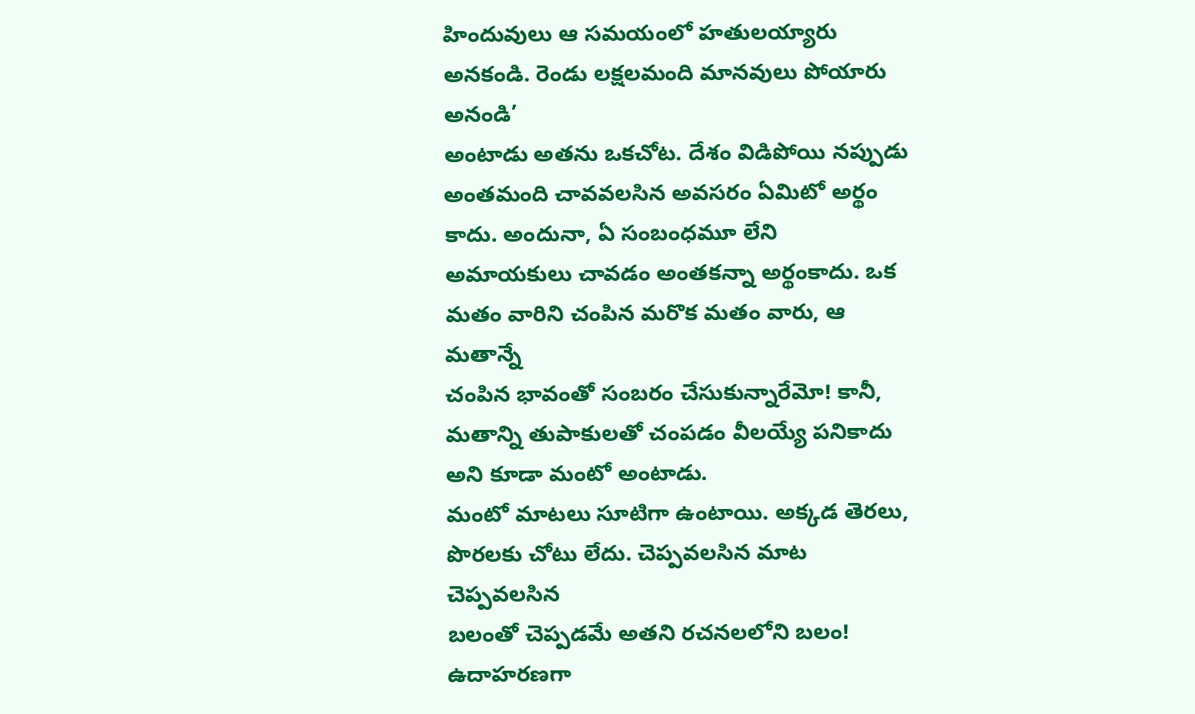హిందువులు ఆ సమయంలో హతులయ్యారు అనకండి. రెండు లక్షలమంది మానవులు పోయారు అనండి’
అంటాడు అతను ఒకచోట. దేశం విడిపోయి నప్పుడు అంతమంది చావవలసిన అవసరం ఏమిటో అర్థం
కాదు. అందునా, ఏ సంబంధమూ లేని
అమాయకులు చావడం అంతకన్నా అర్థంకాదు. ఒక మతం వారిని చంపిన మరొక మతం వారు, ఆ మతాన్నే
చంపిన భావంతో సంబరం చేసుకున్నారేమో! కానీ, మతాన్ని తుపాకులతో చంపడం వీలయ్యే పనికాదు అని కూడా మంటో అంటాడు.
మంటో మాటలు సూటిగా ఉంటాయి. అక్కడ తెరలు, పొరలకు చోటు లేదు. చెప్పవలసిన మాట చెప్పవలసిన
బలంతో చెప్పడమే అతని రచనలలోని బలం! ఉదాహరణగా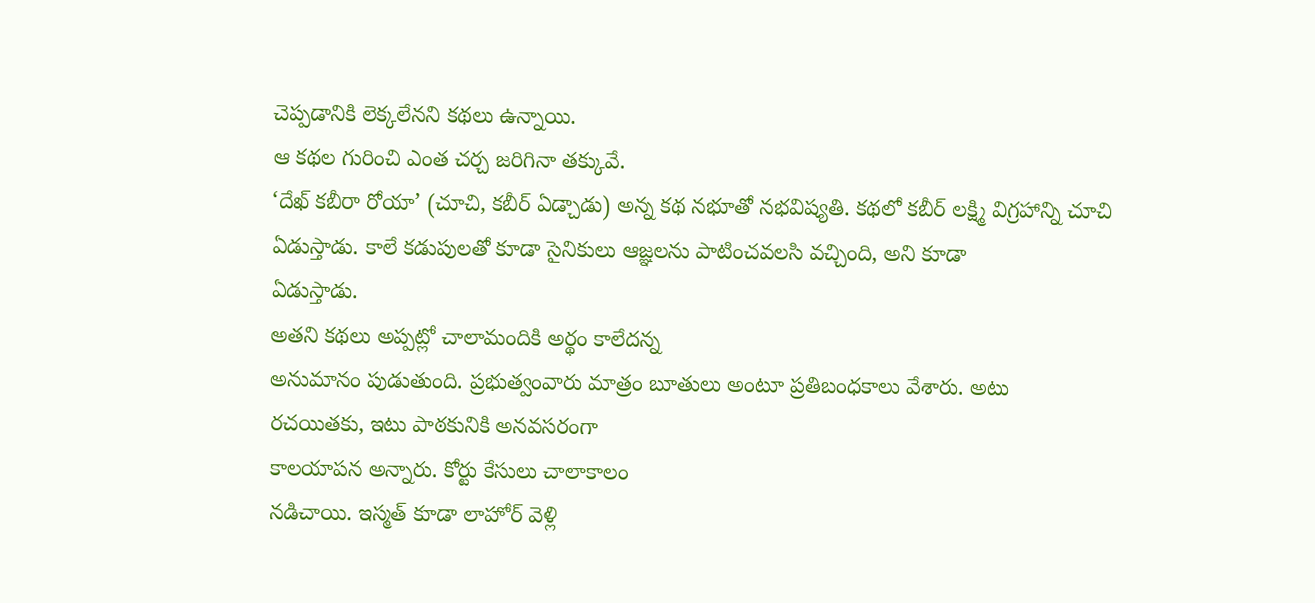చెప్పడానికి లెక్కలేనని కథలు ఉన్నాయి.
ఆ కథల గురించి ఎంత చర్చ జరిగినా తక్కువే.
‘దేఖ్ కబీరా రోయా’ (చూచి, కబీర్ ఏడ్చాడు) అన్న కథ నభూతో నభవిష్యతి. కథలో కబీర్ లక్ష్మి విగ్రహాన్ని చూచి
ఏడుస్తాడు. కాలే కడుపులతో కూడా సైనికులు ఆజ్ఞలను పాటించవలసి వచ్చింది, అని కూడా
ఏడుస్తాడు.
అతని కథలు అప్పట్లో చాలామందికి అర్థం కాలేదన్న
అనుమానం పుడుతుంది. ప్రభుత్వంవారు మాత్రం బూతులు అంటూ ప్రతిబంధకాలు వేశారు. అటు
రచయితకు, ఇటు పాఠకునికి అనవసరంగా
కాలయాపన అన్నారు. కోర్టు కేసులు చాలాకాలం
నడిచాయి. ఇస్మత్ కూడా లాహోర్ వెళ్లి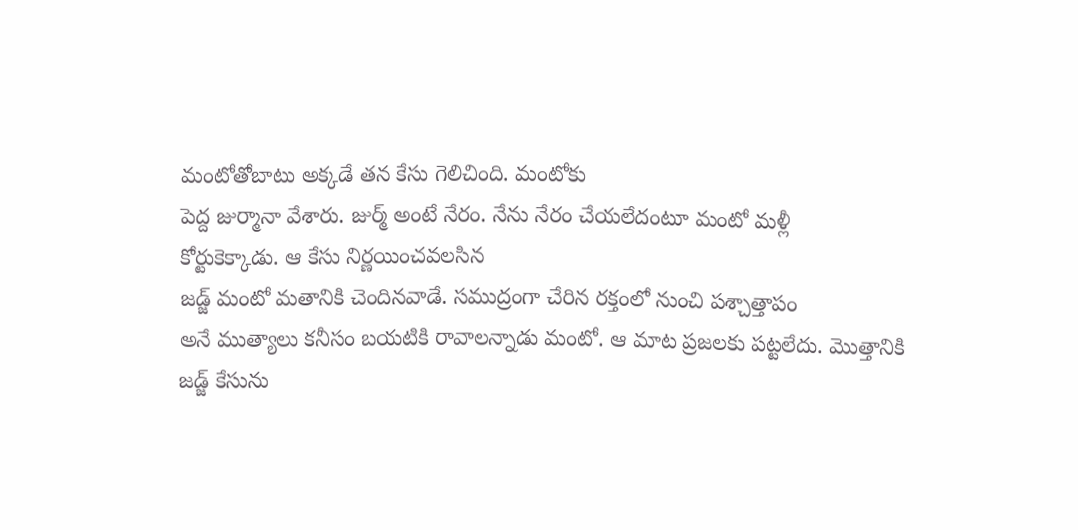మంటోతోబాటు అక్కడే తన కేసు గెలిచింది. మంటోకు
పెద్ద జుర్మానా వేశారు. జుర్మ్ అంటే నేరం. నేను నేరం చేయలేదంటూ మంటో మళ్లీ
కోర్టుకెక్కాడు. ఆ కేసు నిర్ణయించవలసిన
జడ్జ్ మంటో మతానికి చెందినవాడే. సముద్రంగా చేరిన రక్తంలో నుంచి పశ్చాత్తాపం
అనే ముత్యాలు కనీసం బయటికి రావాలన్నాడు మంటో. ఆ మాట ప్రజలకు పట్టలేదు. మొత్తానికి
జడ్జ్ కేసును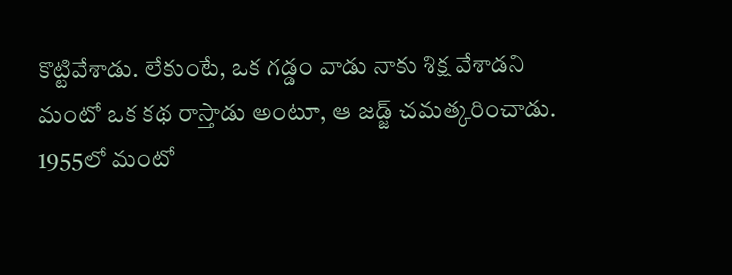కొట్టివేశాడు. లేకుంటే, ఒక గడ్డం వాడు నాకు శిక్ష వేశాడని
మంటో ఒక కథ రాస్తాడు అంటూ, ఆ జడ్జ్ చమత్కరించాడు.
1955లో మంటో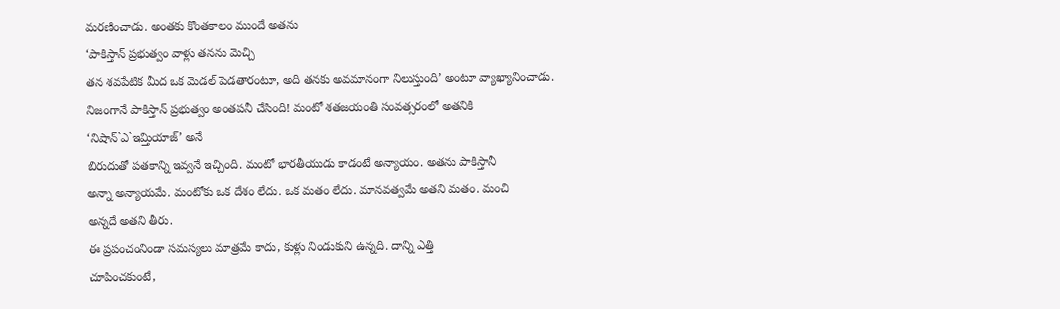మరణించాడు. అంతకు కొంతకాలం ముందే అతను
‘పాకిస్తాన్ ప్రభుత్వం వాళ్లు తనను మెచ్చి
తన శవపేటిక మీద ఒక మెడల్ పెడతారంటూ, అది తనకు అవమానంగా నిలుస్తుంది’ అంటూ వ్యాఖ్యానించాడు.
నిజంగానే పాకిస్తాన్ ప్రభుత్వం అంతపనీ చేసింది! మంటో శతజయంతి సంవత్సరంలో అతనికి
‘నిషాన్`ఎ`ఇమ్తియాజ్’ అనే
బిరుదుతో పతకాన్ని ఇవ్వనే ఇచ్చింది. మంటో భారతీయుడు కాడంటే అన్యాయం. అతను పాకిస్తానీ
అన్నా అన్యాయమే. మంటోకు ఒక దేశం లేదు. ఒక మతం లేదు. మానవత్వమే అతని మతం. మంచి
అన్నదే అతని తీరు.
ఈ ప్రపంచంనిండా సమస్యలు మాత్రమే కాదు, కుళ్లు నిండుకుని ఉన్నది. దాన్ని ఎత్తి
చూపించకుంటే,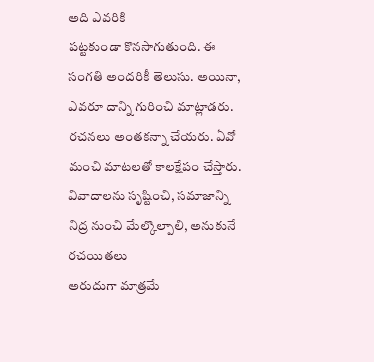అది ఎవరికి
పట్టకుండా కొనసాగుతుంది. ఈ సంగతి అందరికీ తెలుసు. అయినా, ఎవరూ దాన్ని గురించి మాట్లాడరు. రచనలు అంతకన్నా చేయరు. ఏవో
మంచి మాటలతో కాలక్షేపం చేస్తారు. వివాదాలను సృష్టించి, సమాజాన్ని నిద్ర నుంచి మేల్కొల్పాలి, అనుకునే రచయితలు
అరుదుగా మాత్రమే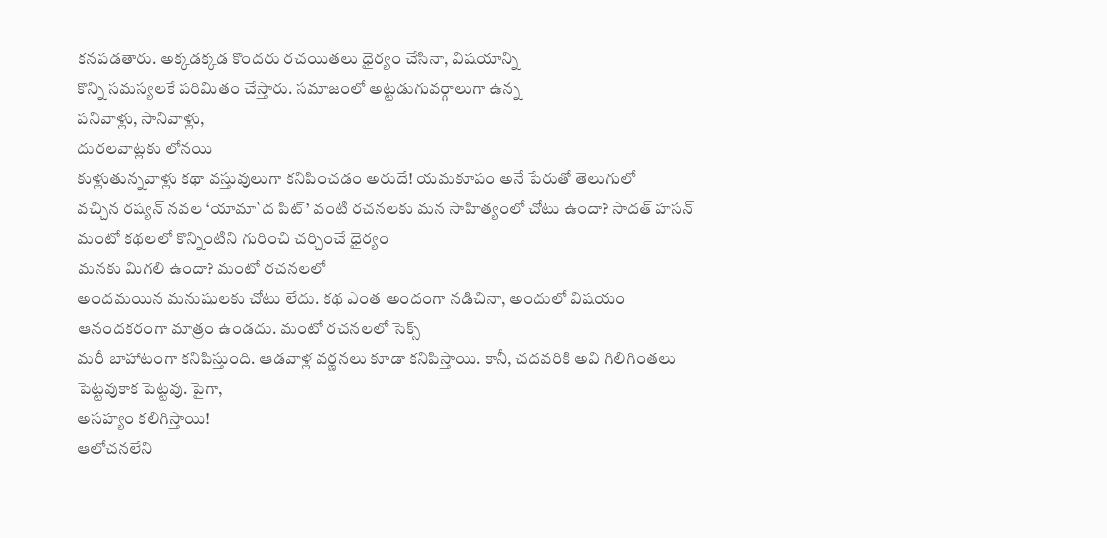కనపడతారు. అక్కడక్కడ కొందరు రచయితలు ధైర్యం చేసినా, విషయాన్ని
కొన్ని సమస్యలకే పరిమితం చేస్తారు. సమాజంలో అట్టడుగువర్గాలుగా ఉన్న
పనివాళ్లు, సానివాళ్లు,
దురలవాట్లకు లోనయి
కుళ్లుతున్నవాళ్లు కథా వస్తువులుగా కనిపించడం అరుదే! యమకూపం అనే పేరుతో తెలుగులో
వచ్చిన రష్యన్ నవల ‘యామా`ద పిట్’ వంటి రచనలకు మన సాహిత్యంలో చోటు ఉందా? సాదత్ హసన్ మంటో కథలలో కొన్నింటిని గురించి చర్చించే ధైర్యం
మనకు మిగలి ఉందా? మంటో రచనలలో
అందమయిన మనుషులకు చోటు లేదు. కథ ఎంత అందంగా నడిచినా, అందులో విషయం ఆనందకరంగా మాత్రం ఉండదు. మంటో రచనలలో సెక్స్
మరీ బాహాటంగా కనిపిస్తుంది. ఆడవాళ్ల వర్ణనలు కూడా కనిపిస్తాయి. కానీ, చదవరికి అవి గిలిగింతలు పెట్టవుకాక పెట్టవు. పైగా,
అసహ్యం కలిగిస్తాయి!
ఆలోచనలేని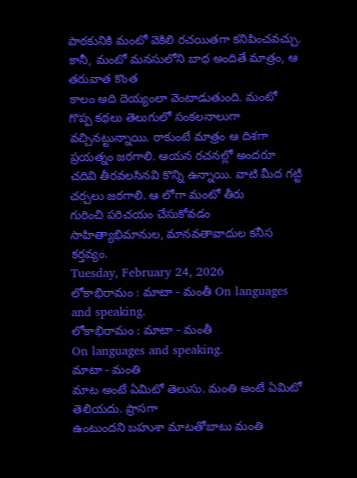పాఠకునికి మంటో వెకిలి రచయితగా కనిపించవచ్చు. కానీ, మంటో మనసులోని బాధ అందితే మాత్రం, ఆ తరువాత కొంత
కాలం అది దెయ్యంలా వెంటాడుతుంది. మంటో గొప్ప కథలు తెలుగులో సంకలనాలుగా
వచ్చినట్టున్నాయి. రాకుంటే మాత్రం ఆ దిశగా ప్రయత్నం జరగాలి. ఆయన రచనల్లో అందరూ
చదివి తీరవలసినవి కొన్ని ఉన్నాయి. వాటి మీద గట్టి చర్చలు జరగాలి. ఆ లోగా మంటో తీరు
గురించి పరిచయం చేసుకోవడం సాహిత్యాభిమానుల, మానవతావాదుల కనీస కర్తవ్యం.
Tuesday, February 24, 2026
లోకాభిరామం : మాటా - మంతీ On languages and speaking.
లోకాభిరామం : మాటా - మంతీ
On languages and speaking.
మాటా - మంతి
మాట అంటే ఏమిటో తెలుసు. మంతి అంటే ఏమిటో తెలియదు. ప్రాసగా
ఉంటుందని బహుశా మాటతోబాటు మంతి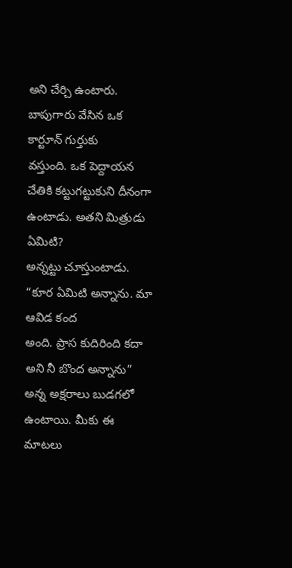అని చేర్చి ఉంటారు. బాపుగారు వేసిన ఒక కార్టూన్ గుర్తుకు
వస్తుంది. ఒక పెద్దాయన చేతికి కట్టుగట్టుకుని దీనంగా ఉంటాడు. అతని మిత్రుడు ఏమిటి?
అన్నట్టు చూస్తుంటాడు. “కూర ఏమిటి అన్నాను. మా ఆవిడ కంద
అంది. ప్రాస కుదిరింది కదా అని నీ బొంద అన్నాను” అన్న అక్షరాలు బుడగలో ఉంటాయి. మీకు ఈ మాటలు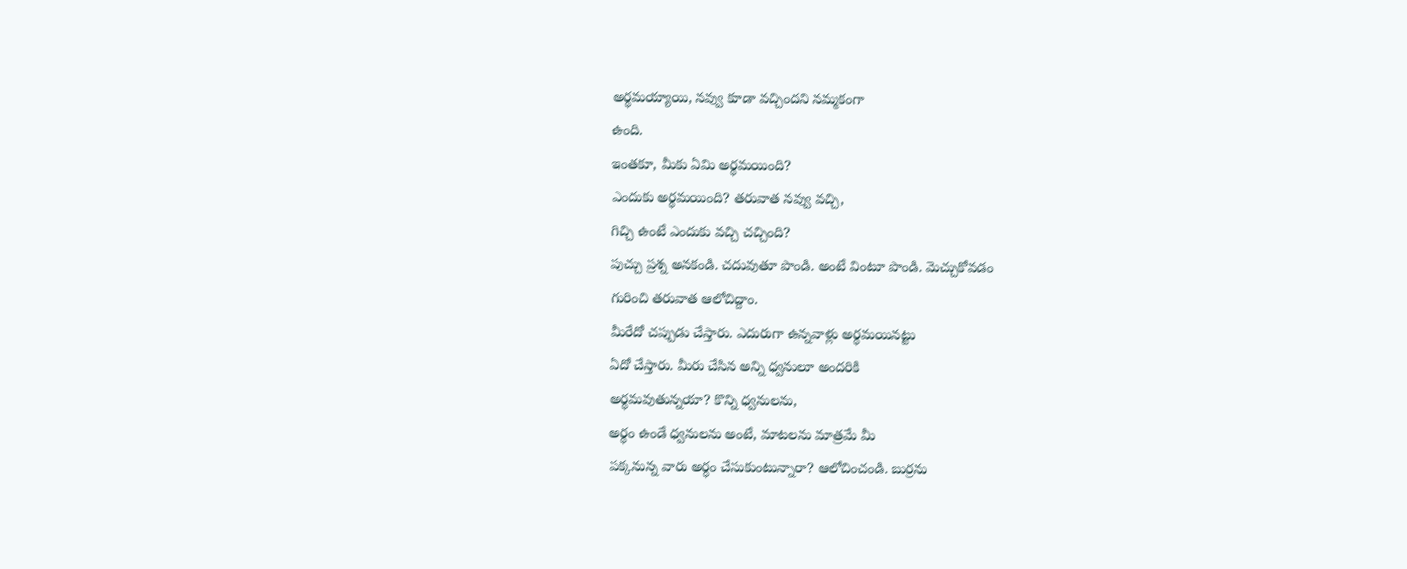అర్థమయ్యాయి, నవ్వు కూడా వచ్చిందని నమ్మకంగా
ఉంది.
ఇంతకూ, మీకు ఏమి అర్థమయింది?
ఎందుకు అర్థమయింది? తరువాత నవ్వు వచ్చి,
గిచ్చి ఉంటే ఎందుకు వచ్చి చచ్చింది?
పుచ్చు ప్రశ్న అనకండి. చదువుతూ పొండి. అంటే వింటూ పొండి. మెచ్చుకోవడం
గురించి తరువాత ఆలోచిద్దాం.
మీరేదో చప్పుడు చేస్తారు. ఎదురుగా ఉన్నవాళ్లు అర్థమయినట్టు
ఏదో చేస్తారు. మీరు చేసిన అన్ని ధ్వనులూ అందరికి
అర్థమవుతున్నయా? కొన్ని ధ్వనులను,
అర్థం ఉండే ధ్వనులను అంటే, మాటలను మాత్రమే మీ
పక్కనున్న వారు అర్ధం చేసుకుంటున్నారా? ఆలోచించండి. బుర్రను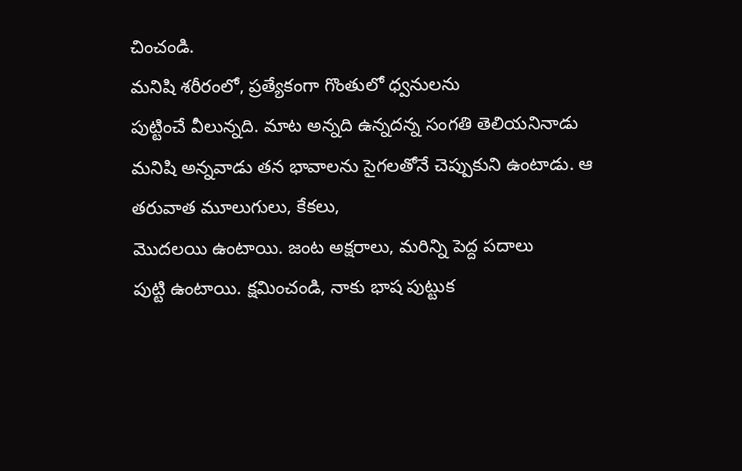చించండి.
మనిషి శరీరంలో, ప్రత్యేకంగా గొంతులో ధ్వనులను
పుట్టించే వీలున్నది. మాట అన్నది ఉన్నదన్న సంగతి తెలియనినాడు మనిషి అన్నవాడు తన భావాలను సైగలతోనే చెప్పుకుని ఉంటాడు. ఆ
తరువాత మూలుగులు, కేకలు,
మొదలయి ఉంటాయి. జంట అక్షరాలు, మరిన్ని పెద్ద పదాలు
పుట్టి ఉంటాయి. క్షమించండి, నాకు భాష పుట్టుక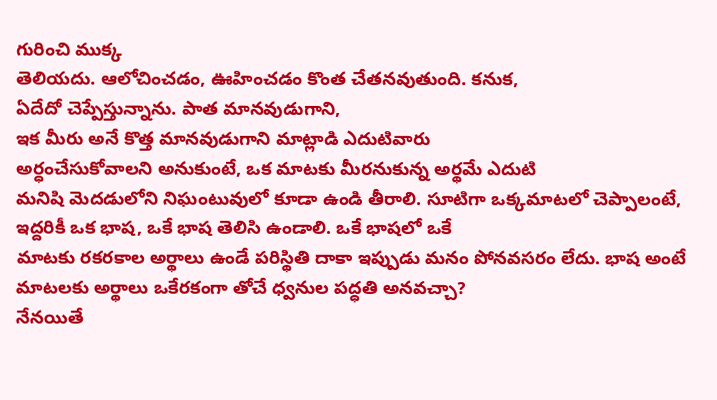గురించి ముక్క
తెలియదు. ఆలోచించడం, ఊహించడం కొంత చేతనవుతుంది. కనుక,
ఏదేదో చెప్పేస్తున్నాను. పాత మానవుడుగాని,
ఇక మీరు అనే కొత్త మానవుడుగాని మాట్లాడి ఎదుటివారు
అర్ధంచేసుకోవాలని అనుకుంటే, ఒక మాటకు మీరనుకున్న అర్థమే ఎదుటి
మనిషి మెదడులోని నిఘంటువులో కూడా ఉండి తీరాలి. సూటిగా ఒక్కమాటలో చెప్పాలంటే,
ఇద్దరికీ ఒక భాష, ఒకే భాష తెలిసి ఉండాలి. ఒకే భాషలో ఒకే
మాటకు రకరకాల అర్థాలు ఉండే పరిస్థితి దాకా ఇప్పుడు మనం పోనవసరం లేదు. భాష అంటే
మాటలకు అర్థాలు ఒకేరకంగా తోచే ధ్వనుల పద్ధతి అనవచ్చా?
నేనయితే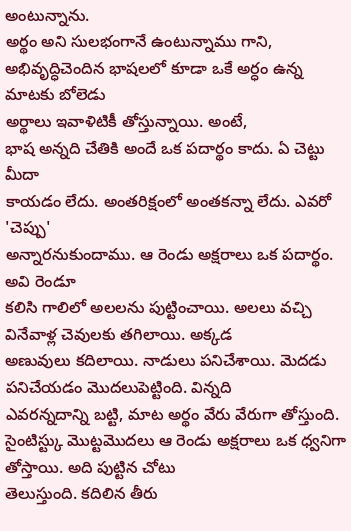అంటున్నాను.
అర్థం అని సులభంగానే ఉంటున్నాము గాని,
అభివృద్ధిచెందిన భాషలలో కూడా ఒకే అర్ధం ఉన్న మాటకు బోలెడు
అర్థాలు ఇవాళిటికీ తోస్తున్నాయి. అంటే,
భాష అన్నది చేతికి అందే ఒక పదార్థం కాదు. ఏ చెట్టు మీదా
కాయడం లేదు. అంతరిక్షంలో అంతకన్నా లేదు. ఎవరో 'చెప్పు'
అన్నారనుకుందాము. ఆ రెండు అక్షరాలు ఒక పదార్థం. అవి రెండూ
కలిసి గాలిలో అలలను పుట్టించాయి. అలలు వచ్చి వినేవాళ్ల చెవులకు తగిలాయి. అక్కడ
అణువులు కదిలాయి. నాడులు పనిచేశాయి. మెదడు పనిచేయడం మొదలుపెట్టింది. విన్నది
ఎవరన్నదాన్ని బట్టి, మాట అర్థం వేరు వేరుగా తోస్తుంది.
సైంటిస్ట్కు మొట్టమొదలు ఆ రెండు అక్షరాలు ఒక ధ్వనిగా తోస్తాయి. అది పుట్టిన చోటు
తెలుస్తుంది. కదిలిన తీరు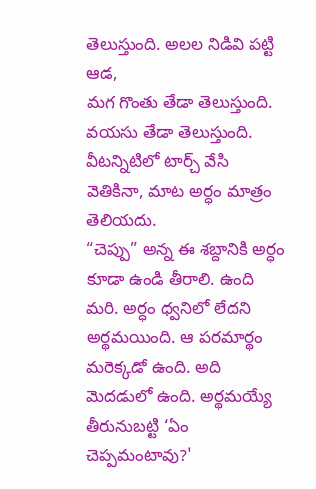తెలుస్తుంది. అలల నిడివి పట్టి ఆడ,
మగ గొంతు తేడా తెలుస్తుంది. వయసు తేడా తెలుస్తుంది.
వీటన్నిటిలో టార్చ్ వేసి వెతికినా, మాట అర్ధం మాత్రం తెలియదు.
“చెప్పు” అన్న ఈ శబ్దానికి అర్ధం
కూడా ఉండి తీరాలి. ఉంది మరి. అర్ధం ధ్వనిలో లేదని అర్థమయింది. ఆ పరమార్థం
మరెక్కడో ఉంది. అది మెదడులో ఉంది. అర్థమయ్యే తీరునుబట్టి ‘ఏం చెప్పమంటావు?'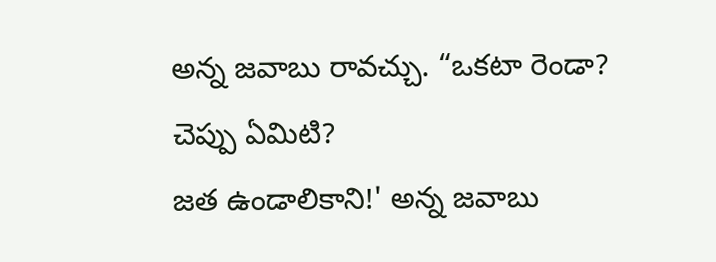అన్న జవాబు రావచ్చు. “ఒకటా రెండా? చెప్పు ఏమిటి?
జత ఉండాలికాని!' అన్న జవాబు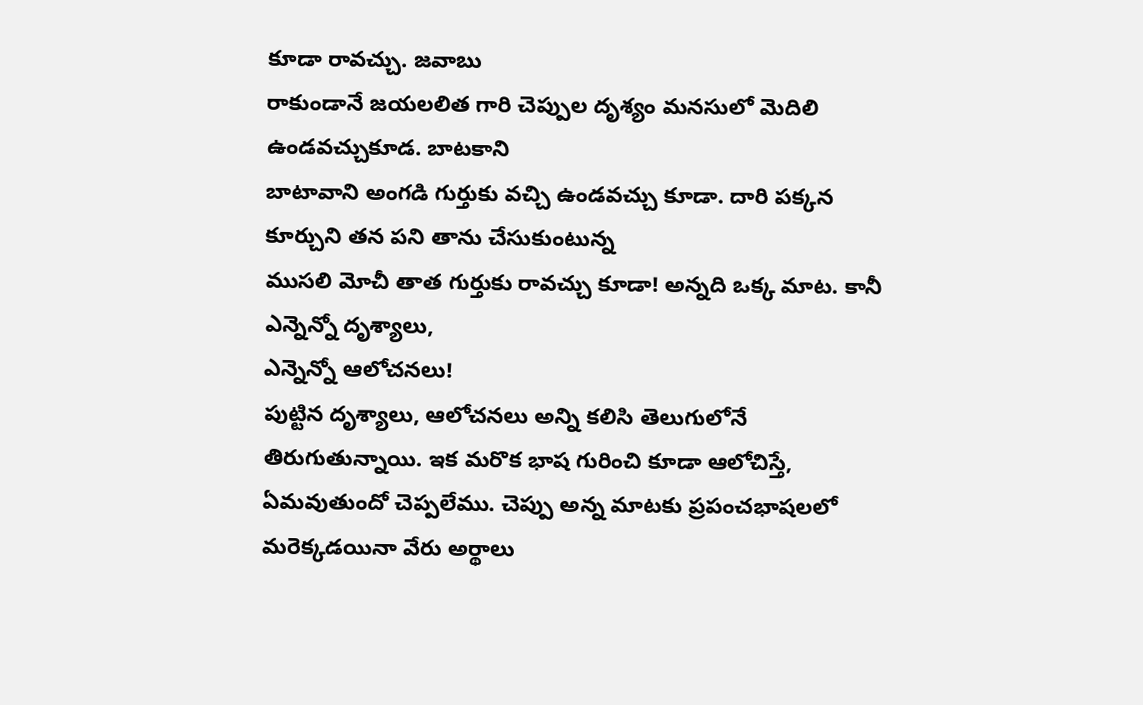కూడా రావచ్చు. జవాబు
రాకుండానే జయలలిత గారి చెప్పుల దృశ్యం మనసులో మెదిలి ఉండవచ్చుకూడ. బాటకాని
బాటావాని అంగడి గుర్తుకు వచ్చి ఉండవచ్చు కూడా. దారి పక్కన కూర్చుని తన పని తాను చేసుకుంటున్న
ముసలి మోచీ తాత గుర్తుకు రావచ్చు కూడా! అన్నది ఒక్క మాట. కానీ ఎన్నెన్నో దృశ్యాలు,
ఎన్నెన్నో ఆలోచనలు!
పుట్టిన దృశ్యాలు, ఆలోచనలు అన్ని కలిసి తెలుగులోనే
తిరుగుతున్నాయి. ఇక మరొక భాష గురించి కూడా ఆలోచిస్తే, ఏమవుతుందో చెప్పలేము. చెప్పు అన్న మాటకు ప్రపంచభాషలలో
మరెక్కడయినా వేరు అర్థాలు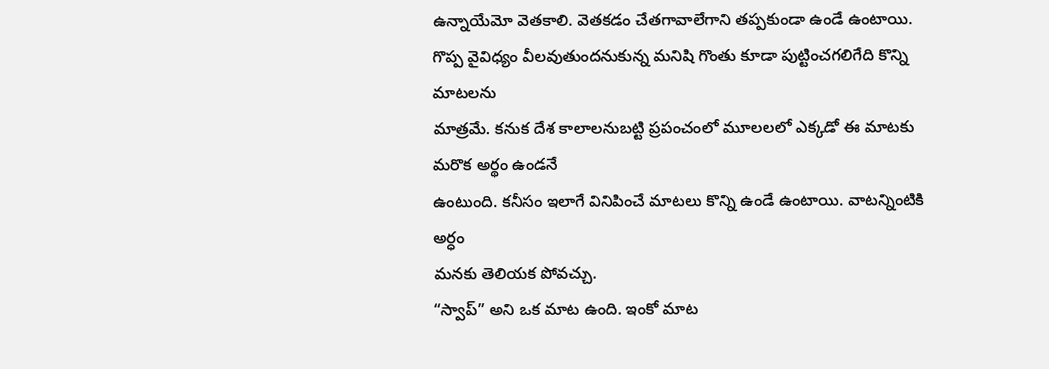ఉన్నాయేమో వెతకాలి. వెతకడం చేతగావాలేగాని తప్పకుండా ఉండే ఉంటాయి.
గొప్ప వైవిధ్యం వీలవుతుందనుకున్న మనిషి గొంతు కూడా పుట్టించగలిగేది కొన్ని మాటలను
మాత్రమే. కనుక దేశ కాలాలనుబట్టి ప్రపంచంలో మూలలలో ఎక్కడో ఈ మాటకు మరొక అర్థం ఉండనే
ఉంటుంది. కనీసం ఇలాగే వినిపించే మాటలు కొన్ని ఉండే ఉంటాయి. వాటన్నింటికి అర్ధం
మనకు తెలియక పోవచ్చు.
“స్వాప్” అని ఒక మాట ఉంది. ఇంకో మాట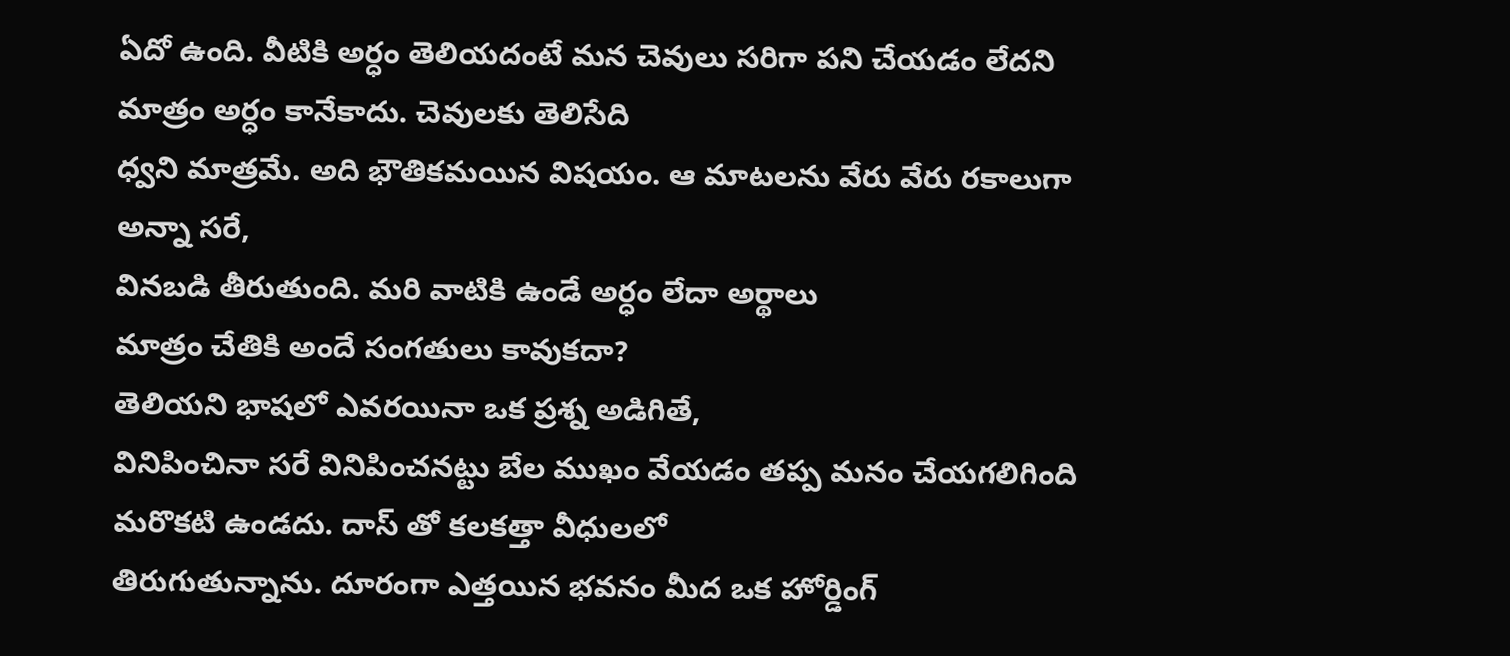ఏదో ఉంది. వీటికి అర్ధం తెలియదంటే మన చెవులు సరిగా పని చేయడం లేదని మాత్రం అర్ధం కానేకాదు. చెవులకు తెలిసేది
ధ్వని మాత్రమే. అది భౌతికమయిన విషయం. ఆ మాటలను వేరు వేరు రకాలుగా అన్నా సరే,
వినబడి తీరుతుంది. మరి వాటికి ఉండే అర్ధం లేదా అర్థాలు
మాత్రం చేతికి అందే సంగతులు కావుకదా?
తెలియని భాషలో ఎవరయినా ఒక ప్రశ్న అడిగితే,
వినిపించినా సరే వినిపించనట్టు బేల ముఖం వేయడం తప్ప మనం చేయగలిగింది మరొకటి ఉండదు. దాస్ తో కలకత్తా వీధులలో
తిరుగుతున్నాను. దూరంగా ఎత్తయిన భవనం మీద ఒక హోర్డింగ్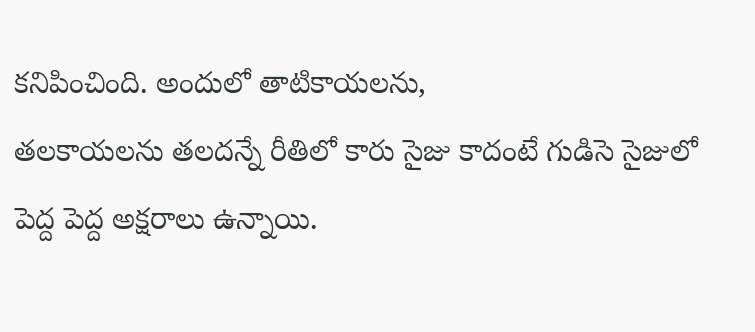కనిపించింది. అందులో తాటికాయలను,
తలకాయలను తలదన్నే రీతిలో కారు సైజు కాదంటే గుడిసె సైజులో
పెద్ద పెద్ద అక్షరాలు ఉన్నాయి.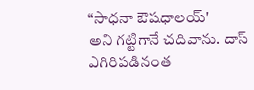“సాధనా ఔషధాలయ్'
అని గట్టిగానే చదివాను. దాస్ ఎగిరిపడినంత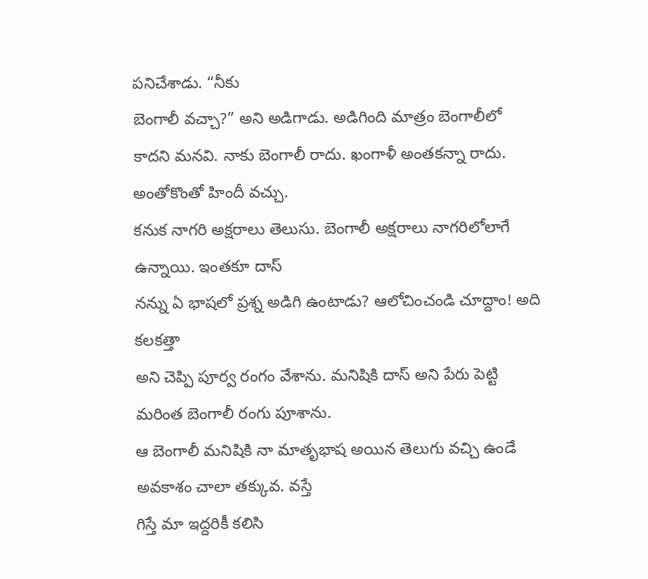పనిచేశాడు. “నీకు
బెంగాలీ వచ్చా?” అని అడిగాడు. అడిగింది మాత్రం బెంగాలీలో
కాదని మనవి. నాకు బెంగాలీ రాదు. ఖంగాళీ అంతకన్నా రాదు. అంతోకొంతో హిందీ వచ్చు.
కనుక నాగరి అక్షరాలు తెలుసు. బెంగాలీ అక్షరాలు నాగరిలోలాగే ఉన్నాయి. ఇంతకూ దాస్
నన్ను ఏ భాషలో ప్రశ్న అడిగి ఉంటాడు? ఆలోచించండి చూద్దాం! అది కలకత్తా
అని చెప్పి పూర్వ రంగం వేశాను. మనిషికి దాస్ అని పేరు పెట్టి మరింత బెంగాలీ రంగు పూశాను.
ఆ బెంగాలీ మనిషికి నా మాతృభాష అయిన తెలుగు వచ్చి ఉండే అవకాశం చాలా తక్కువ. వస్తే
గిస్తే మా ఇద్దరికీ కలిసి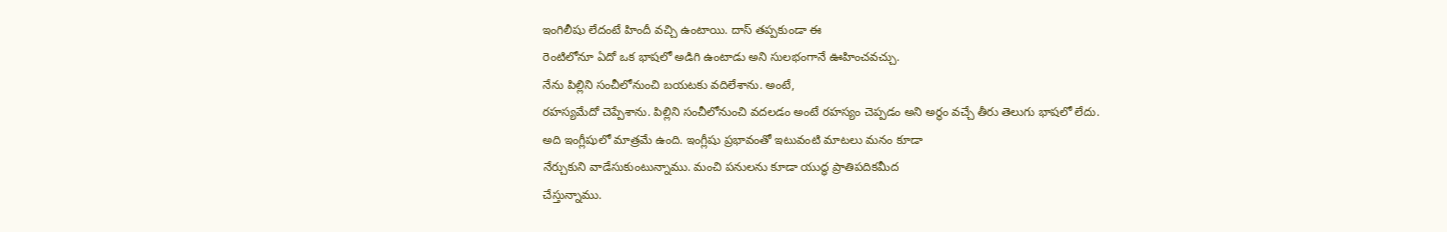ఇంగిలీషు లేదంటే హిందీ వచ్చి ఉంటాయి. దాస్ తప్పకుండా ఈ
రెంటిలోనూ ఏదో ఒక భాషలో అడిగి ఉంటాడు అని సులభంగానే ఊహించవచ్చు.
నేను పిల్లిని సంచీలోనుంచి బయటకు వదిలేశాను. అంటే,
రహస్యమేదో చెప్పేశాను. పిల్లిని సంచీలోనుంచి వదలడం అంటే రహస్యం చెప్పడం అని అర్థం వచ్చే తీరు తెలుగు భాషలో లేదు.
అది ఇంగ్లీషులో మాత్రమే ఉంది. ఇంగ్లీషు ప్రభావంతో ఇటువంటి మాటలు మనం కూడా
నేర్చుకుని వాడేసుకుంటున్నాము. మంచి పనులను కూడా యుద్ధ ప్రాతిపదికమీద
చేస్తున్నాము.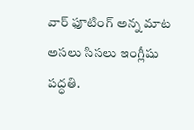వార్ ఫూటింగ్ అన్న మాట అసలు సిసలు ఇంగ్లీషు పద్ధతి.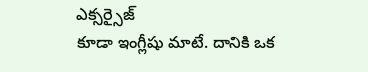ఎక్సర్సైజ్
కూడా ఇంగ్లీషు మాటే. దానికి ఒక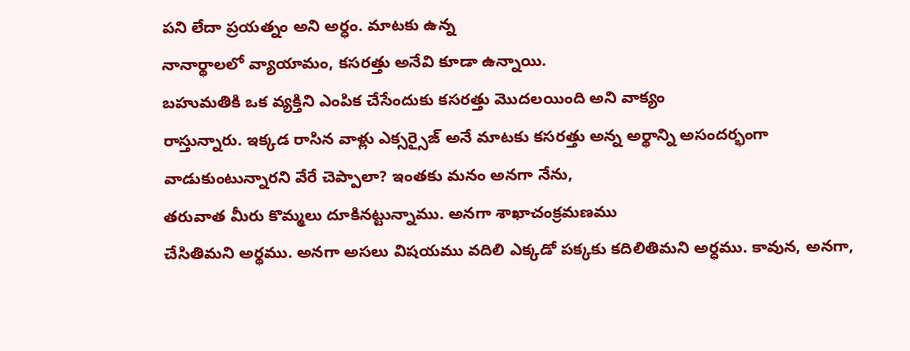పని లేదా ప్రయత్నం అని అర్ధం. మాటకు ఉన్న
నానార్థాలలో వ్యాయామం, కసరత్తు అనేవి కూడా ఉన్నాయి.
బహుమతికి ఒక వ్యక్తిని ఎంపిక చేసేందుకు కసరత్తు మొదలయింది అని వాక్యం
రాస్తున్నారు. ఇక్కడ రాసిన వాళ్లు ఎక్సర్సైజ్ అనే మాటకు కసరత్తు అన్న అర్థాన్ని అసందర్భంగా
వాడుకుంటున్నారని వేరే చెప్పాలా? ఇంతకు మనం అనగా నేను,
తరువాత మీరు కొమ్మలు దూకినట్టున్నాము. అనగా శాఖాచంక్రమణము
చేసితిమని అర్థము. అనగా అసలు విషయము వదిలి ఎక్కడో పక్కకు కదిలితిమని అర్ధము. కావున, అనగా,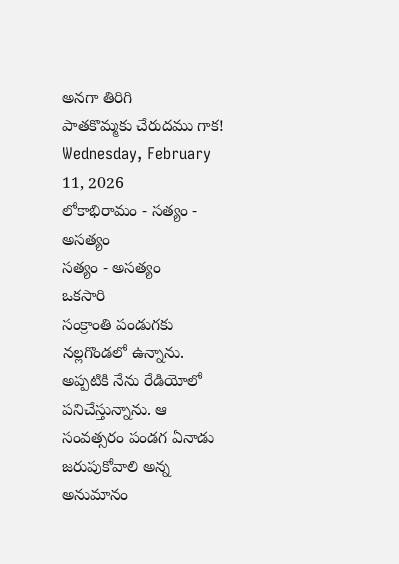అనగా తిరిగి
పాతకొమ్మకు చేరుదము గాక!
Wednesday, February 11, 2026
లోకాభిరామం - సత్యం - అసత్యం
సత్యం - అసత్యం
ఒకసారి
సంక్రాంతి పండుగకు నల్లగొండలో ఉన్నాను. అప్పటికి నేను రేడియోలో పనిచేస్తున్నాను. ఆ
సంవత్సరం పండగ ఏనాడు జరుపుకోవాలి అన్న అనుమానం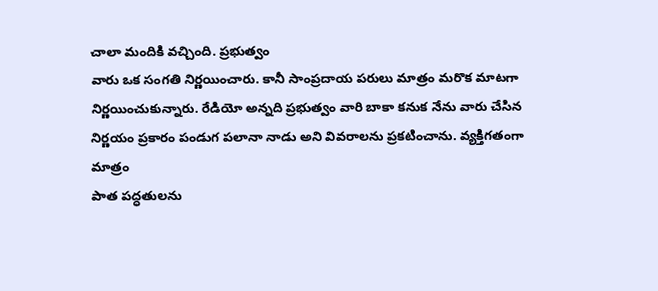చాలా మందికి వచ్చింది. ప్రభుత్వం
వారు ఒక సంగతి నిర్ణయించారు. కానీ సాంప్రదాయ పరులు మాత్రం మరొక మాటగా
నిర్ణయించుకున్నారు. రేడియో అన్నది ప్రభుత్వం వారి బాకా కనుక నేను వారు చేసిన
నిర్ణయం ప్రకారం పండుగ పలానా నాడు అని వివరాలను ప్రకటించాను. వ్యక్తిగతంగా మాత్రం
పాత పద్ధతులను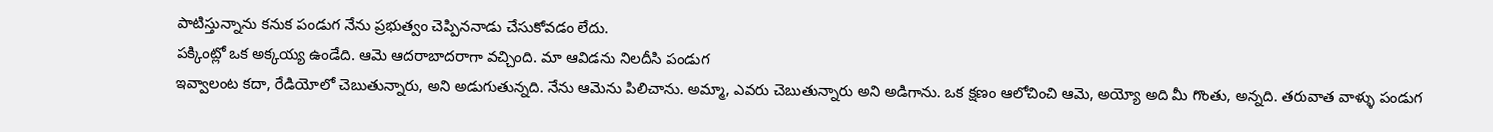పాటిస్తున్నాను కనుక పండుగ నేను ప్రభుత్వం చెప్పిననాడు చేసుకోవడం లేదు.
పక్కింట్లో ఒక అక్కయ్య ఉండేది. ఆమె ఆదరాబాదరాగా వచ్చింది. మా ఆవిడను నిలదీసి పండుగ
ఇవ్వాలంట కదా, రేడియోలో చెబుతున్నారు, అని అడుగుతున్నది. నేను ఆమెను పిలిచాను. అమ్మా, ఎవరు చెబుతున్నారు అని అడిగాను. ఒక క్షణం ఆలోచించి ఆమె, అయ్యో అది మీ గొంతు, అన్నది. తరువాత వాళ్ళు పండుగ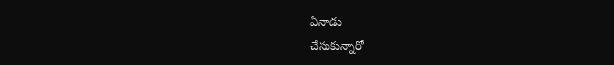ఏనాడు
చేసుకున్నారో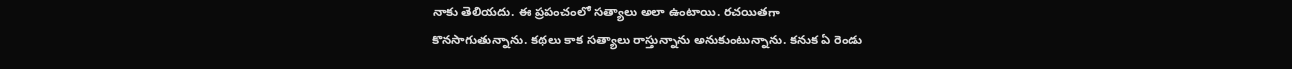నాకు తెలియదు. ఈ ప్రపంచంలో సత్యాలు అలా ఉంటాయి. రచయితగా
కొనసాగుతున్నాను. కథలు కాక సత్యాలు రాస్తున్నాను అనుకుంటున్నాను. కనుక ఏ రెండు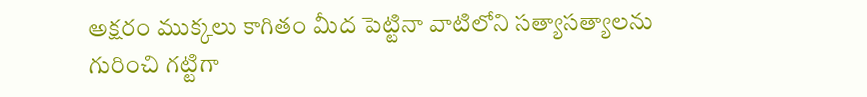అక్షరం ముక్కలు కాగితం మీద పెట్టినా వాటిలోని సత్యాసత్యాలను గురించి గట్టిగా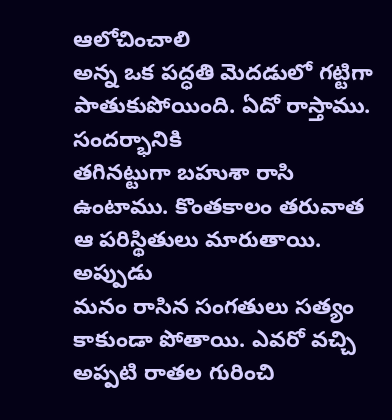ఆలోచించాలి
అన్న ఒక పద్ధతి మెదడులో గట్టిగా పాతుకుపోయింది. ఏదో రాస్తాము. సందర్భానికి
తగినట్టుగా బహుశా రాసి ఉంటాము. కొంతకాలం తరువాత ఆ పరిస్థితులు మారుతాయి. అప్పుడు
మనం రాసిన సంగతులు సత్యం కాకుండా పోతాయి. ఎవరో వచ్చి అప్పటి రాతల గురించి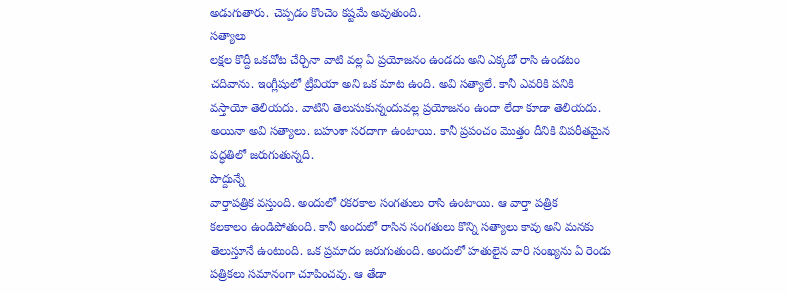అడుగుతారు. చెప్పడం కొంచెం కష్టమే అవుతుంది.
సత్యాలు
లక్షల కొద్దీ ఒకచోట చేర్చినా వాటి వల్ల ఏ ప్రయోజనం ఉండదు అని ఎక్కడో రాసి ఉండటం
చదివాను. ఇంగ్లీషులో ట్రీవియా అని ఒక మాట ఉంది. అవి సత్యాలే. కానీ ఎవరికి పనికి
వస్తాయో తెలియదు. వాటిని తెలుసుకున్నందువల్ల ప్రయోజనం ఉందా లేదా కూడా తెలియదు.
అయినా అవి సత్యాలు. బహుశా సరదాగా ఉంటాయి. కానీ ప్రపంచం మొత్తం దీనికి విపరీతమైన
పద్ధతిలో జరుగుతున్నది.
పొద్దున్నే
వార్తాపత్రిక వస్తుంది. అందులో రకరకాల సంగతులు రాసి ఉంటాయి. ఆ వార్తా పత్రిక
కలకాలం ఉండిపోతుంది. కానీ అందులో రాసిన సంగతులు కొన్ని సత్యాలు కావు అని మనకు
తెలుస్తూనే ఉంటుంది. ఒక ప్రమాదం జరుగుతుంది. అందులో హతులైన వారి సంఖ్యను ఏ రెండు
పత్రికలు సమానంగా చూపించవు. ఆ తేడా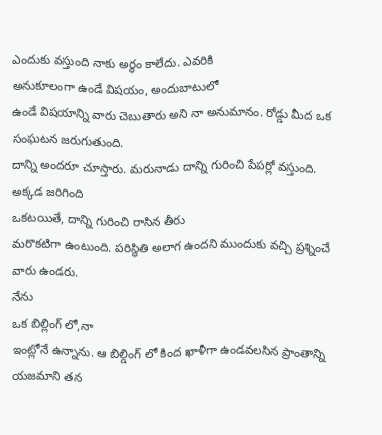ఎందుకు వస్తుంది నాకు అర్ధం కాలేదు. ఎవరికి
అనుకూలంగా ఉండే విషయం, అందుబాటులో
ఉండే విషయాన్ని వారు చెబుతారు అని నా అనుమానం. రోడ్డు మీద ఒక సంఘటన జరుగుతుంది.
దాన్ని అందరూ చూస్తారు. మరునాడు దాన్ని గురించి పేపర్లో వస్తుంది. అక్కడ జరిగింది
ఒకటయితే, దాన్ని గురించి రాసిన తీరు
మరొకటిగా ఉంటుంది. పరిస్థితి అలాగ ఉందని ముందుకు వచ్చి ప్రశ్నించే వారు ఉండరు.
నేను
ఒక బిల్లింగ్ లో,నా
ఇంట్లోనే ఉన్నాను. ఆ బిల్డింగ్ లో కింద ఖాళీగా ఉండవలసిన ప్రాంతాన్ని యజమాని తన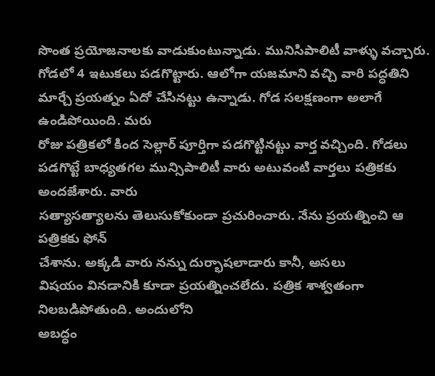సొంత ప్రయోజనాలకు వాడుకుంటున్నాడు. మునిసిపాలిటీ వాళ్ళు వచ్చారు. గోడలో 4 ఇటుకలు పడగొట్టారు. ఆలోగా యజమాని వచ్చి వారి పద్ధతిని
మార్చే ప్రయత్నం ఏదో చేసినట్టు ఉన్నాడు. గోడ సలక్షణంగా అలాగే ఉండిపోయింది. మరు
రోజు పత్రికలో కింద సెల్లార్ పూర్తిగా పడగొట్టినట్టు వార్త వచ్చింది. గోడలు
పడగొట్టే బాధ్యతగల మున్సిపాలిటీ వారు అటువంటి వార్తలు పత్రికకు అందజేశారు. వారు
సత్యాసత్యాలను తెలుసుకోకుండా ప్రచురించారు. నేను ప్రయత్నించి ఆ పత్రికకు ఫోన్
చేశాను. అక్కడి వారు నన్ను దుర్భాషలాడారు కానీ, అసలు
విషయం వినడానికి కూడా ప్రయత్నించలేదు. పత్రిక శాశ్వతంగా నిలబడిపోతుంది. అందులోని
అబద్ధం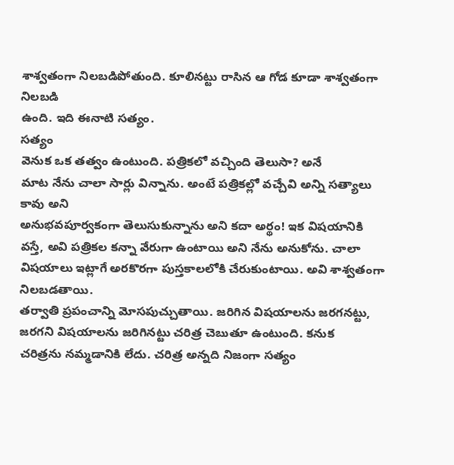శాశ్వతంగా నిలబడిపోతుంది. కూలినట్టు రాసిన ఆ గోడ కూడా శాశ్వతంగా నిలబడి
ఉంది. ఇది ఈనాటి సత్యం.
సత్యం
వెనుక ఒక తత్వం ఉంటుంది. పత్రికలో వచ్చింది తెలుసా? అనే
మాట నేను చాలా సార్లు విన్నాను. అంటే పత్రికల్లో వచ్చేవి అన్ని సత్యాలు కావు అని
అనుభవపూర్వకంగా తెలుసుకున్నాను అని కదా అర్థం! ఇక విషయానికి వస్తే, అవి పత్రికల కన్నా వేరుగా ఉంటాయి అని నేను అనుకోను. చాలా
విషయాలు ఇట్లాగే అరకొరగా పుస్తకాలలోకి చేరుకుంటాయి. అవి శాశ్వతంగా నిలబడతాయి.
తర్వాతి ప్రపంచాన్ని మోసపుచ్చుతాయి. జరిగిన విషయాలను జరగనట్టు, జరగని విషయాలను జరిగినట్టు చరిత్ర చెబుతూ ఉంటుంది. కనుక
చరిత్రను నమ్మడానికి లేదు. చరిత్ర అన్నది నిజంగా సత్యం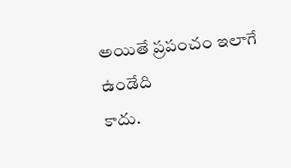అయితే ప్రపంచం ఇలాగే ఉండేది
కాదు.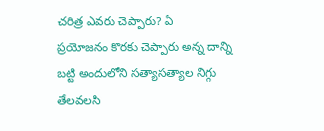చరిత్ర ఎవరు చెప్పారు? ఏ
ప్రయోజనం కొరకు చెప్పారు అన్న దాన్ని బట్టి అందులోని సత్యాసత్యాల నిగ్గు తేలవలసి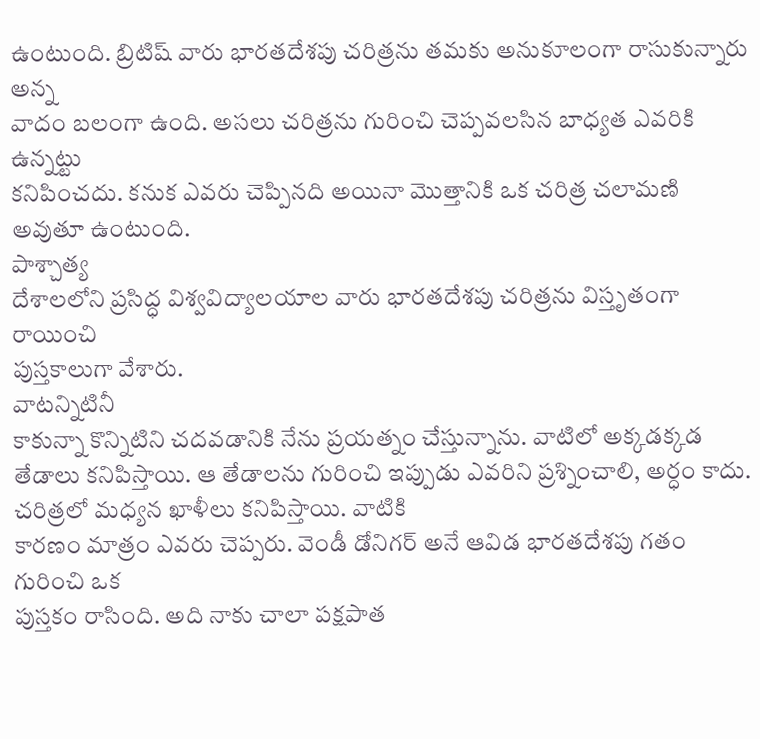ఉంటుంది. బ్రిటిష్ వారు భారతదేశపు చరిత్రను తమకు అనుకూలంగా రాసుకున్నారు అన్న
వాదం బలంగా ఉంది. అసలు చరిత్రను గురించి చెప్పవలసిన బాధ్యత ఎవరికి ఉన్నట్టు
కనిపించదు. కనుక ఎవరు చెప్పినది అయినా మొత్తానికి ఒక చరిత్ర చలామణి అవుతూ ఉంటుంది.
పాశ్చాత్య
దేశాలలోని ప్రసిద్ధ విశ్వవిద్యాలయాల వారు భారతదేశపు చరిత్రను విస్తృతంగా రాయించి
పుస్తకాలుగా వేశారు.
వాటన్నిటినీ
కాకున్నా కొన్నిటిని చదవడానికి నేను ప్రయత్నం చేస్తున్నాను. వాటిలో అక్కడక్కడ
తేడాలు కనిపిస్తాయి. ఆ తేడాలను గురించి ఇప్పుడు ఎవరిని ప్రశ్నించాలి, అర్ధం కాదు. చరిత్రలో మధ్యన ఖాళీలు కనిపిస్తాయి. వాటికి
కారణం మాత్రం ఎవరు చెప్పరు. వెండీ డోనిగర్ అనే ఆవిడ భారతదేశపు గతం గురించి ఒక
పుస్తకం రాసింది. అది నాకు చాలా పక్షపాత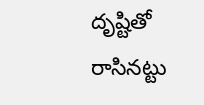దృష్టితో రాసినట్టు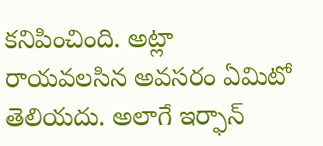కనిపించింది. అట్లా
రాయవలసిన అవసరం ఏమిటో తెలియదు. అలాగే ఇర్ఫాన్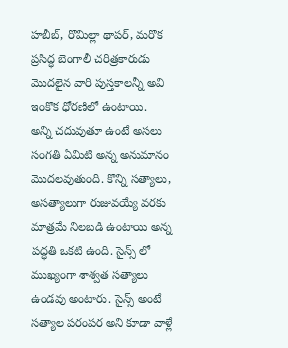హబీబ్, రొమిల్లా థాపర్, మరొక
ప్రసిద్ధ బెంగాలీ చరిత్రకారుడు మొదలైన వారి పుస్తకాలన్నీ అవి ఇంకొక ధోరణిలో ఉంటాయి.
అన్ని చదువుతూ ఉంటే అసలు సంగతి ఏమిటి అన్న అనుమానం మొదలవుతుంది. కొన్ని సత్యాలు, అసత్యాలుగా రుజువయ్యే వరకు మాత్రమే నిలబడి ఉంటాయి అన్న
పద్ధతి ఒకటి ఉంది. సైన్స్ లో ముఖ్యంగా శాశ్వత సత్యాలు ఉండవు అంటారు. సైన్స్ అంటే
సత్యాల పరంపర అని కూడా వాళ్లే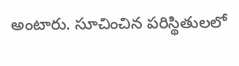అంటారు. సూచించిన పరిస్థితులలో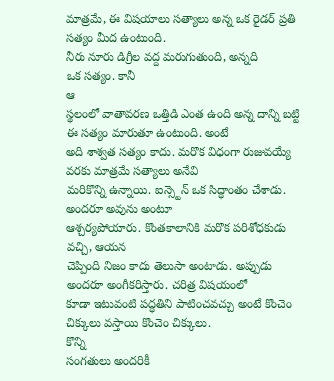మాత్రమే, ఈ విషయాలు సత్యాలు అన్న ఒక రైడర్ ప్రతి సత్యం మీద ఉంటుంది.
నీరు నూరు డిగ్రీల వద్ద మరుగుతుంది, అన్నది
ఒక సత్యం. కానీ
ఆ
స్థలంలో వాతావరణ ఒత్తిడి ఎంత ఉంది అన్న దాన్ని బట్టి ఈ సత్యం మారుతూ ఉంటుంది. అంటే
అది శాశ్వత సత్యం కాదు. మరొక విధంగా రుజువయ్యే వరకు మాత్రమే సత్యాలు అనేవి
మరికొన్ని ఉన్నాయి. ఐన్స్టెన్ ఒక సిద్ధాంతం చేశాడు. అందరూ అవును అంటూ
ఆశ్చర్యపోయారు. కొంతకాలానికి మరొక పరిశోధకుడు వచ్చి, ఆయన
చెప్పింది నిజం కాదు తెలుసా అంటాడు. అప్పుడు అందరూ అంగీకరిస్తారు. చరిత్ర విషయంలో
కూడా ఇటువంటి పద్ధతిని పాటించవచ్చు అంటే కొంచెం చిక్కులు వస్తాయి కొంచెం చిక్కులు.
కొన్ని
సంగతులు అందరికీ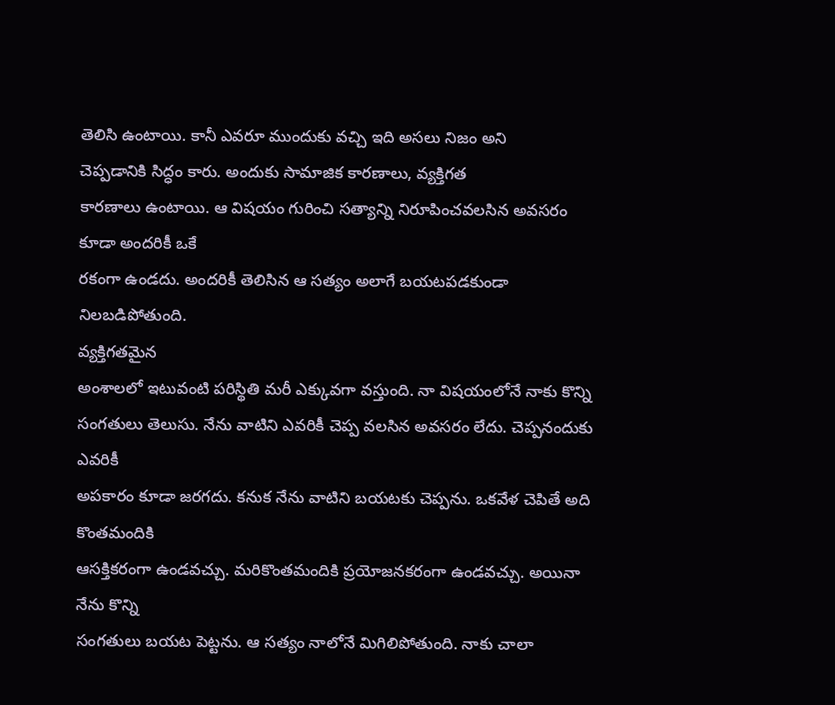తెలిసి ఉంటాయి. కానీ ఎవరూ ముందుకు వచ్చి ఇది అసలు నిజం అని
చెప్పడానికి సిద్ధం కారు. అందుకు సామాజిక కారణాలు, వ్యక్తిగత
కారణాలు ఉంటాయి. ఆ విషయం గురించి సత్యాన్ని నిరూపించవలసిన అవసరం కూడా అందరికీ ఒకే
రకంగా ఉండదు. అందరికీ తెలిసిన ఆ సత్యం అలాగే బయటపడకుండా నిలబడిపోతుంది.
వ్యక్తిగతమైన
అంశాలలో ఇటువంటి పరిస్థితి మరీ ఎక్కువగా వస్తుంది. నా విషయంలోనే నాకు కొన్ని
సంగతులు తెలుసు. నేను వాటిని ఎవరికీ చెప్ప వలసిన అవసరం లేదు. చెప్పనందుకు ఎవరికీ
అపకారం కూడా జరగదు. కనుక నేను వాటిని బయటకు చెప్పను. ఒకవేళ చెపితే అది కొంతమందికి
ఆసక్తికరంగా ఉండవచ్చు. మరికొంతమందికి ప్రయోజనకరంగా ఉండవచ్చు. అయినా నేను కొన్ని
సంగతులు బయట పెట్టను. ఆ సత్యం నాలోనే మిగిలిపోతుంది. నాకు చాలా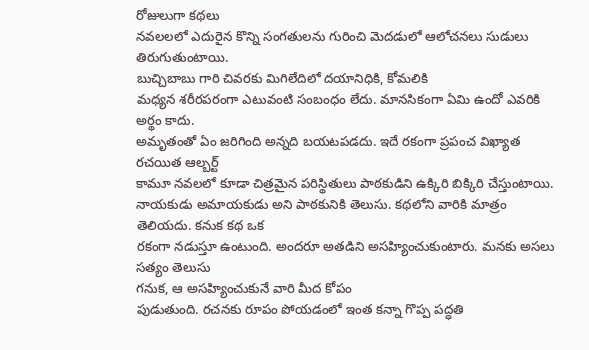రోజులుగా కథలు
నవలలలో ఎదురైన కొన్ని సంగతులను గురించి మెదడులో ఆలోచనలు సుడులు తిరుగుతుంటాయి.
బుచ్చిబాబు గారి చివరకు మిగిలేదిలో దయానిధికి, కోమలికి
మధ్యన శరీరపరంగా ఎటువంటి సంబంధం లేదు. మానసికంగా ఏమి ఉందో ఎవరికి అర్థం కాదు.
అమృతంతో ఏం జరిగింది అన్నది బయటపడదు. ఇదే రకంగా ప్రపంచ విఖ్యాత రచయిత ఆల్బర్ట్
కామూ నవలలో కూడా చిత్రమైన పరిస్థితులు పాఠకుడిని ఉక్కిరి బిక్కిరి చేస్తుంటాయి.
నాయకుడు అమాయకుడు అని పాఠకునికి తెలుసు. కథలోని వారికి మాత్రం తెలియదు. కనుక కథ ఒక
రకంగా నడుస్తూ ఉంటుంది. అందరూ అతడిని అసహ్యించుకుంటారు. మనకు అసలు సత్యం తెలుసు
గనుక, ఆ అసహ్యించుకునే వారి మీద కోపం
పుడుతుంది. రచనకు రూపం పోయడంలో ఇంత కన్నా గొప్ప పద్ధతి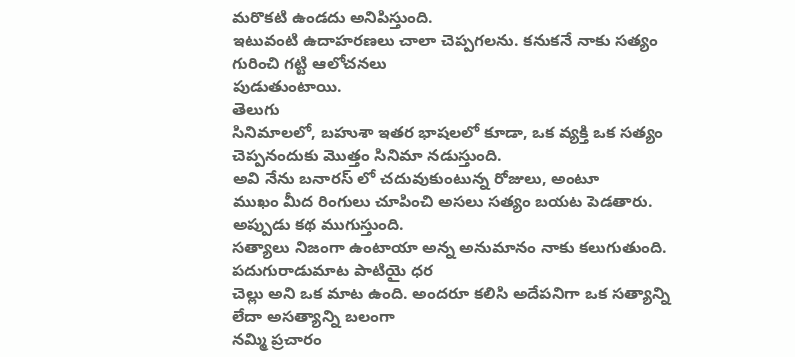మరొకటి ఉండదు అనిపిస్తుంది.
ఇటువంటి ఉదాహరణలు చాలా చెప్పగలను. కనుకనే నాకు సత్యం గురించి గట్టి ఆలోచనలు
పుడుతుంటాయి.
తెలుగు
సినిమాలలో, బహుశా ఇతర భాషలలో కూడా, ఒక వ్యక్తి ఒక సత్యం చెప్పనందుకు మొత్తం సినిమా నడుస్తుంది.
అవి నేను బనారస్ లో చదువుకుంటున్న రోజులు, అంటూ
ముఖం మీద రింగులు చూపించి అసలు సత్యం బయట పెడతారు. అప్పుడు కథ ముగుస్తుంది.
సత్యాలు నిజంగా ఉంటాయా అన్న అనుమానం నాకు కలుగుతుంది. పదుగురాడుమాట పాటియై ధర
చెల్లు అని ఒక మాట ఉంది. అందరూ కలిసి అదేపనిగా ఒక సత్యాన్ని లేదా అసత్యాన్ని బలంగా
నమ్మి ప్రచారం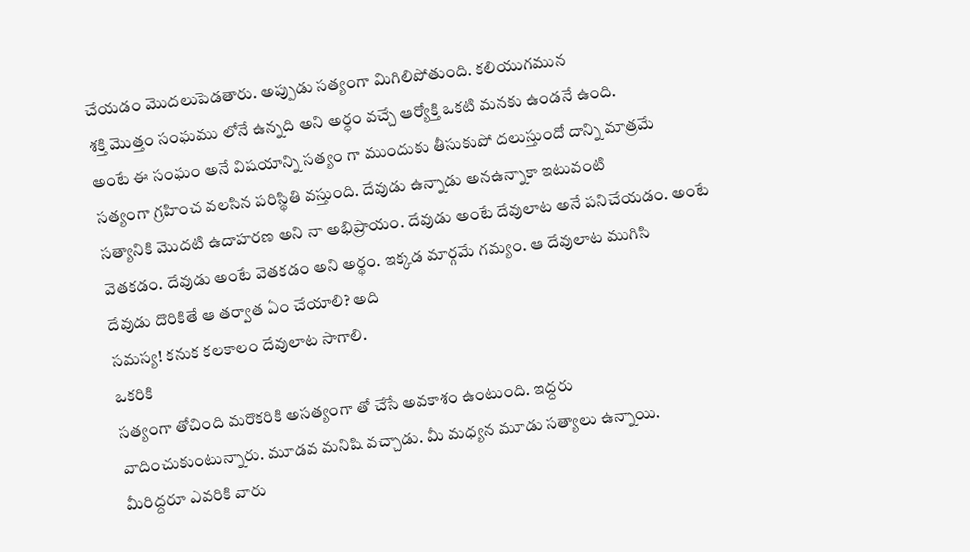చేయడం మొదలుపెడతారు. అప్పుడు సత్యంగా మిగిలిపోతుంది. కలియుగమున
శక్తి మొత్తం సంఘము లోనే ఉన్నది అని అర్ధం వచ్చే ఆర్యోక్తి ఒకటి మనకు ఉండనే ఉంది.
అంటే ఈ సంఘం అనే విషయాన్ని సత్యం గా ముందుకు తీసుకుపో దలుస్తుందో దాన్ని మాత్రమే
సత్యంగా గ్రహించ వలసిన పరిస్థితి వస్తుంది. దేవుడు ఉన్నాడు అనఉన్నాకా ఇటువంటి
సత్యానికి మొదటి ఉదాహరణ అని నా అభిప్రాయం. దేవుడు అంటే దేవులాట అనే పనిచేయడం. అంటే
వెతకడం. దేవుడు అంటే వెతకడం అని అర్థం. ఇక్కడ మార్గమే గమ్యం. ఆ దేవులాట ముగిసి
దేవుడు దొరికితే ఆ తర్వాత ఏం చేయాలి? అది
సమస్య! కనుక కలకాలం దేవులాట సాగాలి.
ఒకరికి
సత్యంగా తోచింది మరొకరికి అసత్యంగా తో చేసే అవకాశం ఉంటుంది. ఇద్దరు
వాదించుకుంటున్నారు. మూడవ మనిషి వచ్చాడు. మీ మధ్యన మూడు సత్యాలు ఉన్నాయి.
మీరిద్దరూ ఎవరికి వారు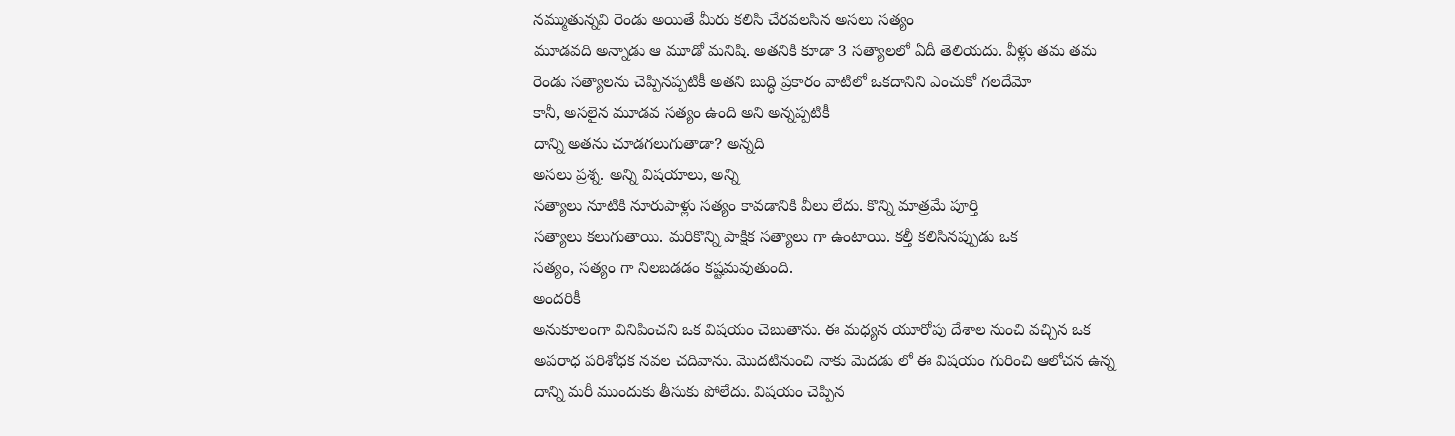నమ్ముతున్నవి రెండు అయితే మీరు కలిసి చేరవలసిన అసలు సత్యం
మూడవది అన్నాడు ఆ మూడో మనిషి. అతనికి కూడా 3 సత్యాలలో ఏదీ తెలియదు. వీళ్లు తమ తమ
రెండు సత్యాలను చెప్పినప్పటికీ అతని బుద్ధి ప్రకారం వాటిలో ఒకదానిని ఎంచుకో గలదేమో
కానీ, అసలైన మూడవ సత్యం ఉంది అని అన్నప్పటికీ
దాన్ని అతను చూడగలుగుతాడా? అన్నది
అసలు ప్రశ్న. అన్ని విషయాలు, అన్ని
సత్యాలు నూటికి నూరుపాళ్లు సత్యం కావడానికి వీలు లేదు. కొన్ని మాత్రమే పూర్తి
సత్యాలు కలుగుతాయి. మరికొన్ని పాక్షిక సత్యాలు గా ఉంటాయి. కల్తీ కలిసినప్పుడు ఒక
సత్యం, సత్యం గా నిలబడడం కష్టమవుతుంది.
అందరికీ
అనుకూలంగా వినిపించని ఒక విషయం చెబుతాను. ఈ మధ్యన యూరోపు దేశాల నుంచి వచ్చిన ఒక
అపరాధ పరిశోధక నవల చదివాను. మొదటినుంచి నాకు మెదడు లో ఈ విషయం గురించి ఆలోచన ఉన్న
దాన్ని మరీ ముందుకు తీసుకు పోలేదు. విషయం చెప్పిన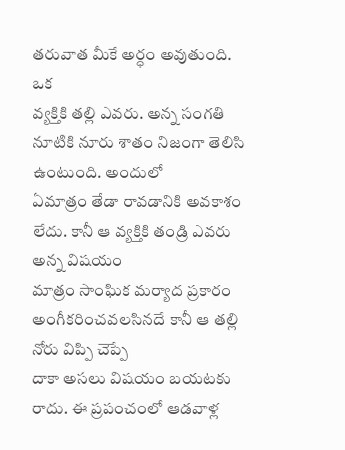తరువాత మీకే అర్ధం అవుతుంది. ఒక
వ్యక్తికి తల్లి ఎవరు. అన్న సంగతి నూటికి నూరు శాతం నిజంగా తెలిసి ఉంటుంది. అందులో
ఏమాత్రం తేడా రావడానికి అవకాశం లేదు. కానీ ఆ వ్యక్తికి తండ్రి ఎవరు అన్న విషయం
మాత్రం సాంఘిక మర్యాద ప్రకారం అంగీకరించవలసినదే కానీ ఆ తల్లి నోరు విప్పి చెప్పే
దాకా అసలు విషయం బయటకు రాదు. ఈ ప్రపంచంలో ఆడవాళ్ల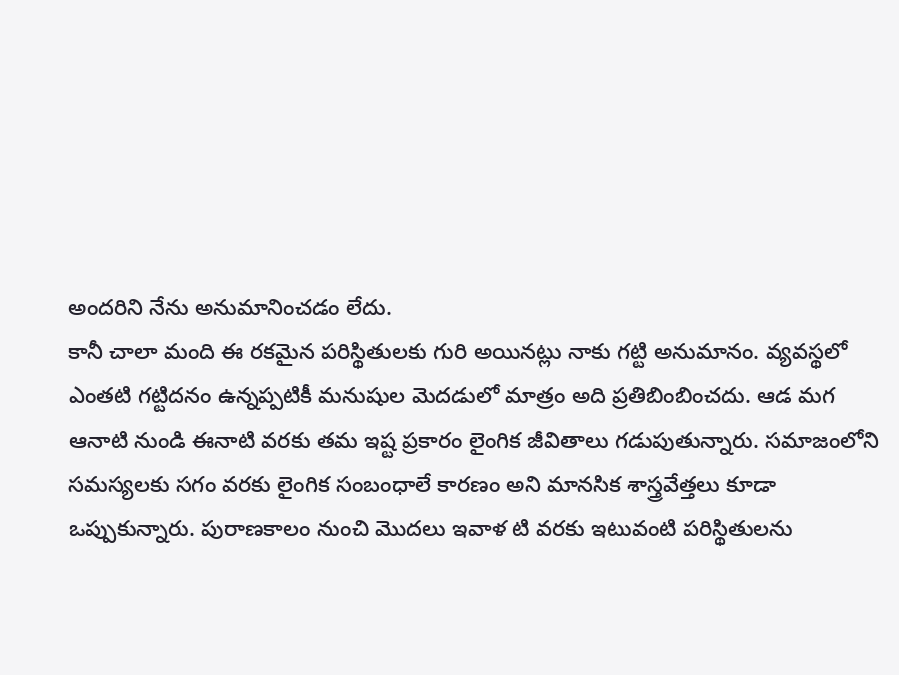అందరిని నేను అనుమానించడం లేదు.
కానీ చాలా మంది ఈ రకమైన పరిస్థితులకు గురి అయినట్లు నాకు గట్టి అనుమానం. వ్యవస్థలో
ఎంతటి గట్టిదనం ఉన్నప్పటికీ మనుషుల మెదడులో మాత్రం అది ప్రతిబింబించదు. ఆడ మగ
ఆనాటి నుండి ఈనాటి వరకు తమ ఇష్ట ప్రకారం లైంగిక జీవితాలు గడుపుతున్నారు. సమాజంలోని
సమస్యలకు సగం వరకు లైంగిక సంబంధాలే కారణం అని మానసిక శాస్త్రవేత్తలు కూడా
ఒప్పుకున్నారు. పురాణకాలం నుంచి మొదలు ఇవాళ టి వరకు ఇటువంటి పరిస్థితులను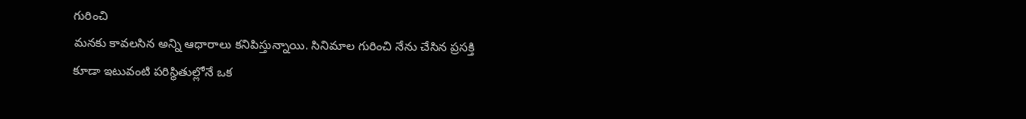గురించి
మనకు కావలసిన అన్ని ఆధారాలు కనిపిస్తున్నాయి. సినిమాల గురించి నేను చేసిన ప్రసక్తి
కూడా ఇటువంటి పరిస్థితుల్లోనే ఒక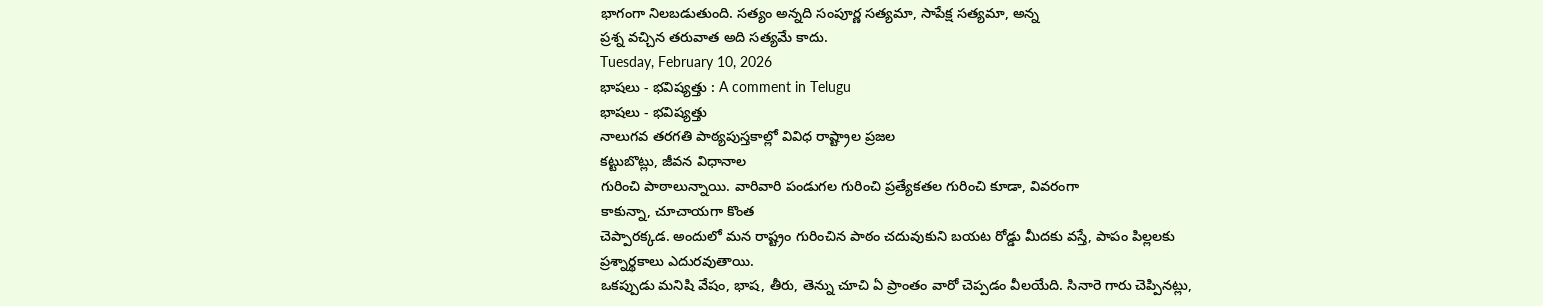భాగంగా నిలబడుతుంది. సత్యం అన్నది సంపూర్ణ సత్యమా, సాపేక్ష సత్యమా, అన్న
ప్రశ్న వచ్చిన తరువాత అది సత్యమే కాదు.
Tuesday, February 10, 2026
భాషలు - భవిష్యత్తు : A comment in Telugu
భాషలు - భవిష్యత్తు
నాలుగవ తరగతి పాఠ్యపుస్తకాల్లో వివిధ రాష్ట్రాల ప్రజల
కట్టుబొట్లు, జీవన విధానాల
గురించి పాఠాలున్నాయి. వారివారి పండుగల గురించి ప్రత్యేకతల గురించి కూడా, వివరంగా
కాకున్నా, చూచాయగా కొంత
చెప్పారక్కడ. అందులో మన రాష్ట్రం గురించిన పాఠం చదువుకుని బయట రోడ్డు మీదకు వస్తే, పాపం పిల్లలకు
ప్రశ్నార్థకాలు ఎదురవుతాయి.
ఒకప్పుడు మనిషి వేషం, భాష, తీరు, తెన్ను చూచి ఏ ప్రాంతం వారో చెప్పడం వీలయేది. సినారె గారు చెప్పినట్లు,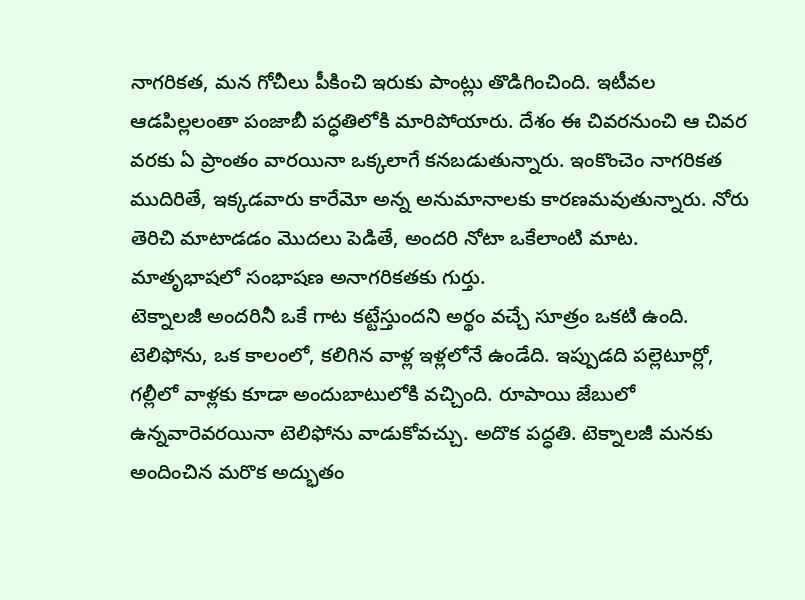నాగరికత, మన గోచీలు పీకించి ఇరుకు పాంట్లు తొడిగించింది. ఇటీవల ఆడపిల్లలంతా పంజాబీ పద్ధతిలోకి మారిపోయారు. దేశం ఈ చివరనుంచి ఆ చివర వరకు ఏ ప్రాంతం వారయినా ఒక్కలాగే కనబడుతున్నారు. ఇంకొంచెం నాగరికత ముదిరితే, ఇక్కడవారు కారేమో అన్న అనుమానాలకు కారణమవుతున్నారు. నోరు తెరిచి మాటాడడం మొదలు పెడితే, అందరి నోటా ఒకేలాంటి మాట. మాతృభాషలో సంభాషణ అనాగరికతకు గుర్తు.
టెక్నాలజీ అందరినీ ఒకే గాట కట్టేస్తుందని అర్థం వచ్చే సూత్రం ఒకటి ఉంది. టెలిఫోను, ఒక కాలంలో, కలిగిన వాళ్ల ఇళ్లలోనే ఉండేది. ఇప్పుడది పల్లెటూర్లో, గల్లీలో వాళ్లకు కూడా అందుబాటులోకి వచ్చింది. రూపాయి జేబులో ఉన్నవారెవరయినా టెలిఫోను వాడుకోవచ్చు. అదొక పద్ధతి. టెక్నాలజీ మనకు అందించిన మరొక అద్భుతం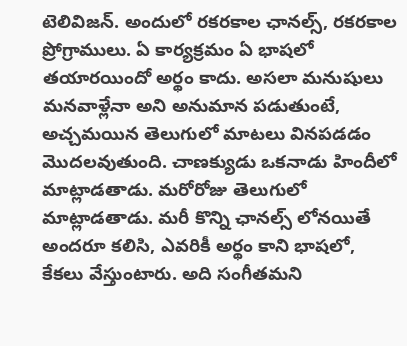టెలివిజన్. అందులో రకరకాల ఛానల్స్, రకరకాల ప్రోగ్రాములు. ఏ కార్యక్రమం ఏ భాషలో తయారయిందో అర్థం కాదు. అసలా మనుషులు మనవాళ్లేనా అని అనుమాన పడుతుంటే, అచ్చమయిన తెలుగులో మాటలు వినపడడం మొదలవుతుంది. చాణక్యుడు ఒకనాడు హిందీలో మాట్లాడతాడు. మరోరోజు తెలుగులో మాట్లాడతాడు. మరీ కొన్ని ఛానల్స్ లోనయితే అందరూ కలిసి, ఎవరికీ అర్థం కాని భాషలో, కేకలు వేస్తుంటారు. అది సంగీతమని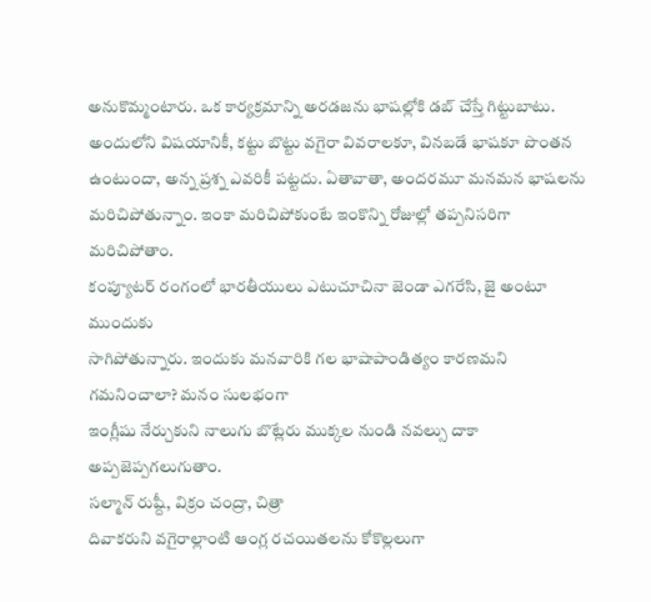అనుకొమ్మంటారు. ఒక కార్యక్రమాన్ని అరడజను భాషల్లోకి డబ్ చేస్తే గిట్టుబాటు. అందులోని విషయానికీ, కట్టు బొట్టు వగైరా వివరాలకూ, వినబడే భాషకూ పొంతన ఉంటుందా, అన్న ప్రశ్న ఎవరికీ పట్టదు. ఏతావాతా, అందరమూ మనమన భాషలను మరిచిపోతున్నాం. ఇంకా మరిచిపోకుంటే ఇంకొన్ని రోజుల్లో తప్పనిసరిగా మరిచిపోతాం.
కంప్యూటర్ రంగంలో భారతీయులు ఎటుచూచినా జెండా ఎగరేసి, జై అంటూ ముందుకు
సాగిపోతున్నారు. ఇందుకు మనవారికి గల భాషాపాండిత్యం కారణమని గమనించాలా? మనం సులభంగా
ఇంగ్లీషు నేర్చుకుని నాలుగు బొట్లేరు ముక్కల నుండి నవల్సు దాకా అప్పజెప్పగలుగుతాం.
సల్మాన్ రుష్దీ, విక్రం చంద్రా, చిత్రా
దివాకరుని వగైరాల్లాంటి ఆంగ్ల రచయితలను కోకొల్లలుగా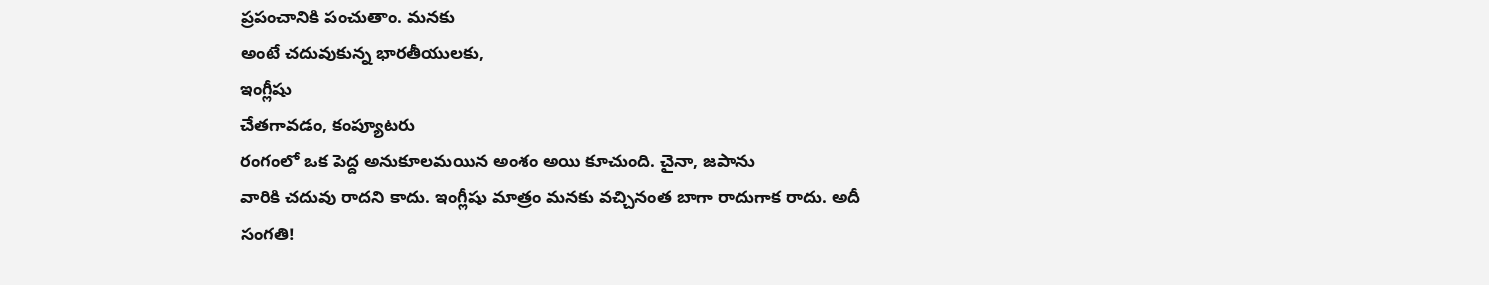ప్రపంచానికి పంచుతాం. మనకు
అంటే చదువుకున్న భారతీయులకు,
ఇంగ్లీషు
చేతగావడం, కంప్యూటరు
రంగంలో ఒక పెద్ద అనుకూలమయిన అంశం అయి కూచుంది. చైనా, జపాను
వారికి చదువు రాదని కాదు. ఇంగ్లీషు మాత్రం మనకు వచ్చినంత బాగా రాదుగాక రాదు. అదీ
సంగతి!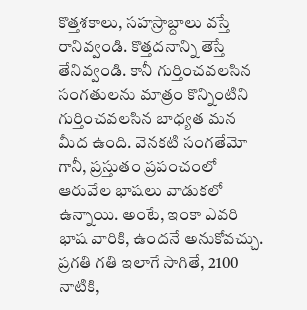కొత్తశకాలు, సహస్రాబ్దాలు వస్తే రానివ్వండి. కొత్తదనాన్ని తెస్తే తేనివ్వండి. కానీ గుర్తించవలసిన సంగతులను మాత్రం కొన్నింటిని గుర్తించవలసిన బాధ్యత మన మీద ఉంది. వెనకటి సంగతేమో గానీ, ప్రస్తుతం ప్రపంచంలో ఆరువేల భాషలు వాడుకలో ఉన్నాయి. అంటే, ఇంకా ఎవరి భాష వారికి, ఉందనే అనుకోవచ్చు. ప్రగతి గతి ఇలాగే సాగితే, 2100 నాటికి,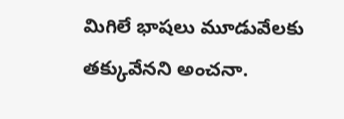మిగిలే భాషలు మూడువేలకు తక్కువేనని అంచనా.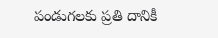పండుగలకు ప్రతి దానికీ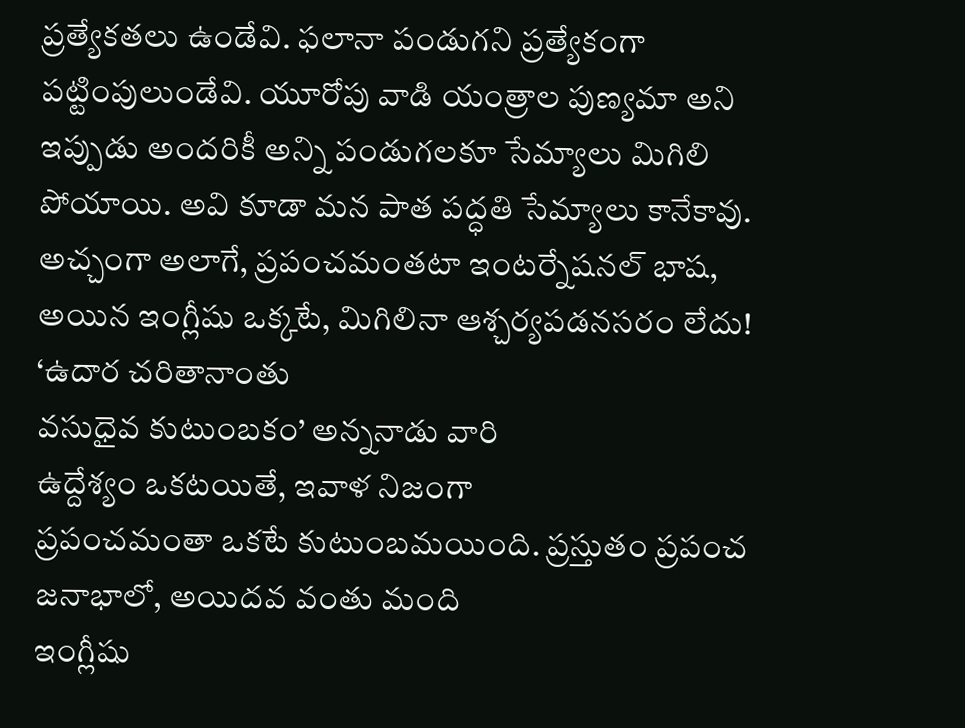ప్రత్యేకతలు ఉండేవి. ఫలానా పండుగని ప్రత్యేకంగా పట్టింపులుండేవి. యూరోపు వాడి యంత్రాల పుణ్యమా అని ఇప్పుడు అందరికీ అన్ని పండుగలకూ సేమ్యాలు మిగిలి పోయాయి. అవి కూడా మన పాత పద్ధతి సేమ్యాలు కానేకావు. అచ్చంగా అలాగే, ప్రపంచమంతటా ఇంటర్నేషనల్ భాష, అయిన ఇంగ్లీషు ఒక్కటే, మిగిలినా ఆశ్చర్యపడనసరం లేదు!
‘ఉదార చరితానాంతు
వసుధైవ కుటుంబకం’ అన్ననాడు వారి
ఉద్దేశ్యం ఒకటయితే, ఇవాళ నిజంగా
ప్రపంచమంతా ఒకటే కుటుంబమయింది. ప్రస్తుతం ప్రపంచ జనాభాలో, అయిదవ వంతు మంది
ఇంగ్లీషు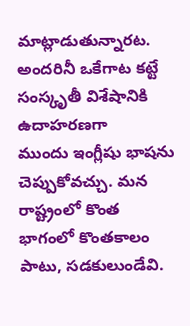మాట్లాడుతున్నారట. అందరినీ ఒకేగాట కట్టే సంస్కృతీ విశేషానికి ఉదాహరణగా
ముందు ఇంగ్లీషు భాషను చెప్పుకోవచ్చు. మన రాష్ట్రంలో కొంత భాగంలో కొంతకాలం పాటు, సడకులుండేవి.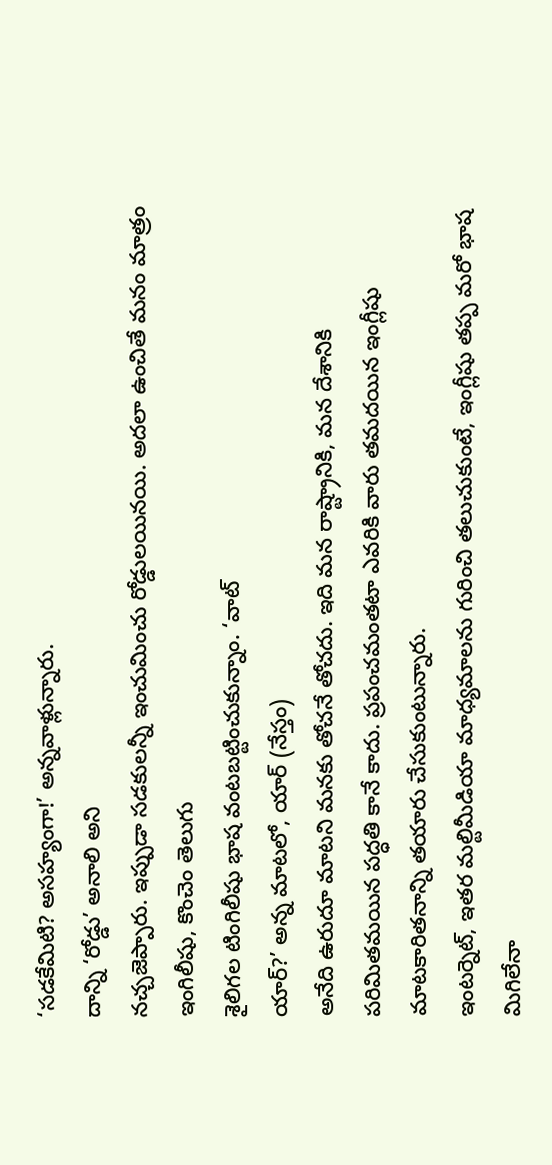‘సడకేమిటి? అసహ్యంగా!’ అన్నవాళ్లున్నారు.
దాన్ని ‘రోడ్డు’ అనాలి అని
నచ్చజెప్పారు. ఇప్పుడా సడకులన్నీ ఇంచుమించు రోడ్డులయినయి. అదలా ఉంచితే మనం మాత్రం
ఇంగిలీషు, కొంచెం తెలుగు
శైలిగల టింగిలీషు భాష వంటబట్టించుకున్నాం. ‘వాట్
యార్?’ అన్న మాటలో, యార్ (నేస్తం)
అనేది ఉరుదూ మాటని మనకు తోచనే తోచదు. ఇది మన రాష్ట్రానికి, మన దేశానికి
పరిమితమయిన పద్ధతి కానే కాదు. ప్రపంచమంతటా ఎవరికి వారు తమదయిన ఇంగ్లీషు
మాటకారితనాన్ని తయారు చేసుకుంటున్నారు.
ఇంటర్నెట్, ఇతర మల్టిమీడియా మాధ్యమాలను గురించి తలుచుకుంటే, ఇంగ్లీషు తప్ప మరో భాష మిగిలేనా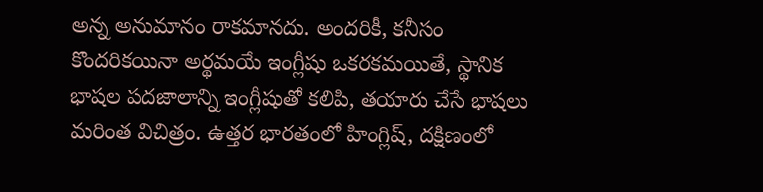అన్న అనుమానం రాకమానదు. అందరికీ, కనీసం కొందరికయినా అర్థమయే ఇంగ్లీషు ఒకరకమయితే, స్థానిక భాషల పదజాలాన్ని ఇంగ్లీషుతో కలిపి, తయారు చేసే భాషలు మరింత విచిత్రం. ఉత్తర భారతంలో హింగ్లిష్, దక్షిణంలో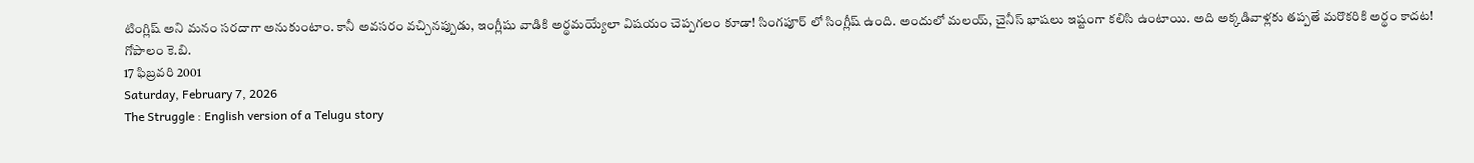టింగ్లిష్ అని మనం సరదాగా అనుకుంటాం. కానీ అవసరం వచ్చినప్పుడు, ఇంగ్లీషు వాడికి అర్థమయ్యేలా విషయం చెప్పగలం కూడా! సింగపూర్ లో సింగ్లీష్ ఉంది. అందులో మలయ్, చైనీస్ భాషలు ఇష్టంగా కలిసి ఉంటాయి. అది అక్కడివాళ్లకు తప్పతే మరొకరికి అర్థం కాదట!
గోపాలం కె.బి.
17 ఫిబ్రవరి 2001
Saturday, February 7, 2026
The Struggle : English version of a Telugu story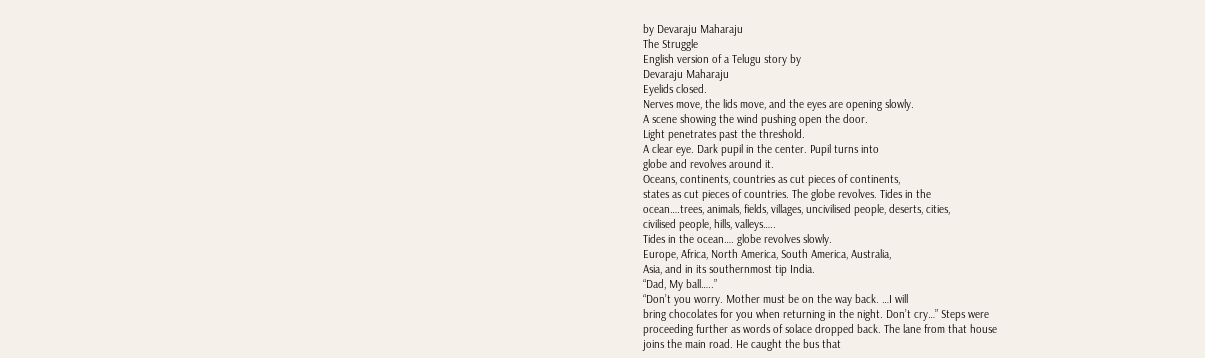by Devaraju Maharaju
The Struggle
English version of a Telugu story by
Devaraju Maharaju
Eyelids closed.
Nerves move, the lids move, and the eyes are opening slowly.
A scene showing the wind pushing open the door.
Light penetrates past the threshold.
A clear eye. Dark pupil in the center. Pupil turns into
globe and revolves around it.
Oceans, continents, countries as cut pieces of continents,
states as cut pieces of countries. The globe revolves. Tides in the
ocean….trees, animals, fields, villages, uncivilised people, deserts, cities,
civilised people, hills, valleys…..
Tides in the ocean…. globe revolves slowly.
Europe, Africa, North America, South America, Australia,
Asia, and in its southernmost tip India.
“Dad, My ball…..”
“Don’t you worry. Mother must be on the way back. …I will
bring chocolates for you when returning in the night. Don’t cry…” Steps were
proceeding further as words of solace dropped back. The lane from that house
joins the main road. He caught the bus that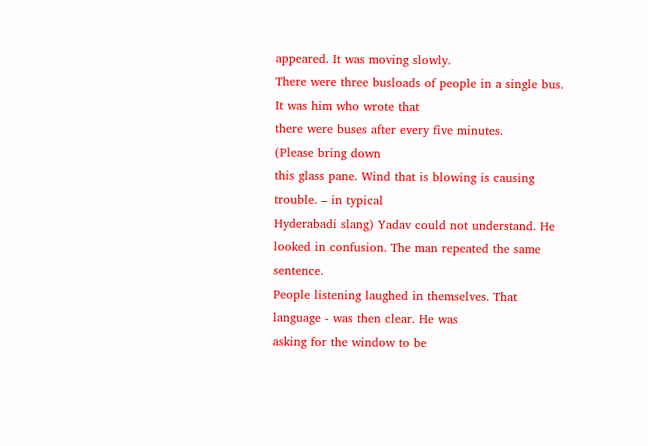appeared. It was moving slowly.
There were three busloads of people in a single bus. It was him who wrote that
there were buses after every five minutes.
(Please bring down
this glass pane. Wind that is blowing is causing trouble. – in typical
Hyderabadi slang) Yadav could not understand. He looked in confusion. The man repeated the same sentence.
People listening laughed in themselves. That language - was then clear. He was
asking for the window to be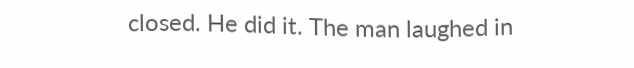closed. He did it. The man laughed in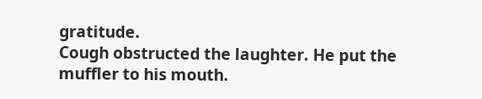gratitude.
Cough obstructed the laughter. He put the muffler to his mouth.